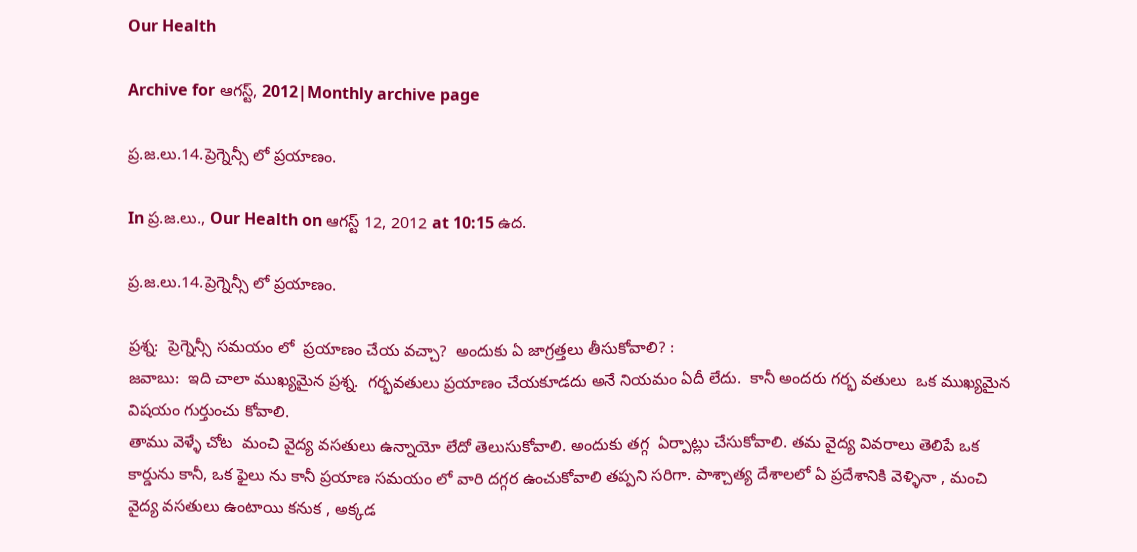Our Health

Archive for ఆగస్ట్, 2012|Monthly archive page

ప్ర.జ.లు.14.ప్రెగ్నెన్సీ లో ప్రయాణం.

In ప్ర.జ.లు., Our Health on ఆగస్ట్ 12, 2012 at 10:15 ఉద.

ప్ర.జ.లు.14.ప్రెగ్నెన్సీ లో ప్రయాణం.

ప్రశ్న:  ప్రెగ్నెన్సీ సమయం లో  ప్రయాణం చేయ వచ్చా?  అందుకు ఏ జాగ్రత్తలు తీసుకోవాలి? :
జవాబు:  ఇది చాలా ముఖ్యమైన ప్రశ్న.  గర్భవతులు ప్రయాణం చేయకూడదు అనే నియమం ఏదీ లేదు.  కానీ అందరు గర్భ వతులు  ఒక ముఖ్యమైన విషయం గుర్తుంచు కోవాలి.
తాము వెళ్ళే చోట  మంచి వైద్య వసతులు ఉన్నాయో లేదో తెలుసుకోవాలి. అందుకు తగ్గ  ఏర్పాట్లు చేసుకోవాలి. తమ వైద్య వివరాలు తెలిపే ఒక కార్డును కానీ, ఒక ఫైలు ను కానీ ప్రయాణ సమయం లో వారి దగ్గర ఉంచుకోవాలి తప్పని సరిగా. పాశ్చాత్య దేశాలలో ఏ ప్రదేశానికి వెళ్ళినా , మంచి వైద్య వసతులు ఉంటాయి కనుక , అక్కడ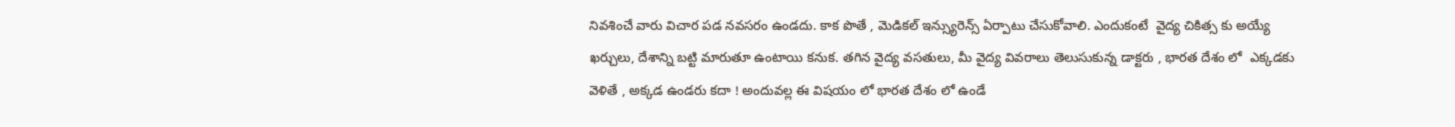నివశించే వారు విచార పడ నవసరం ఉండదు. కాక పొతే , మెడికల్ ఇన్స్యురెన్స్ ఏర్పాటు చేసుకోవాలి. ఎందుకంటే  వైద్య చికిత్స కు అయ్యే ఖర్చులు, దేశాన్ని బట్టి మారుతూ ఉంటాయి కనుక. తగిన వైద్య వసతులు, మీ వైద్య వివరాలు తెలుసుకున్న డాక్టరు , భారత దేశం లో  ఎక్కడకు వెళితే , అక్కడ ఉండరు కదా ! అందువల్ల ఈ విషయం లో భారత దేశం లో ఉండే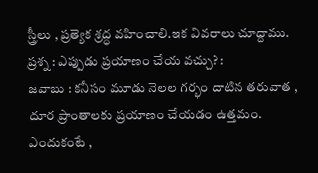స్త్రీలు , ప్రత్యెక శ్రద్ధ వహించాలి.ఇక వివరాలు చూద్దాము.
ప్రశ్న : ఎప్పుడు ప్రయాణం చేయ వచ్చు? :
జవాబు : కనీసం మూడు నెలల గర్భం దాటిన తరువాత , దూర ప్రాంతాలకు ప్రయాణం చేయడం ఉత్తమం. ఎందుకంటే ,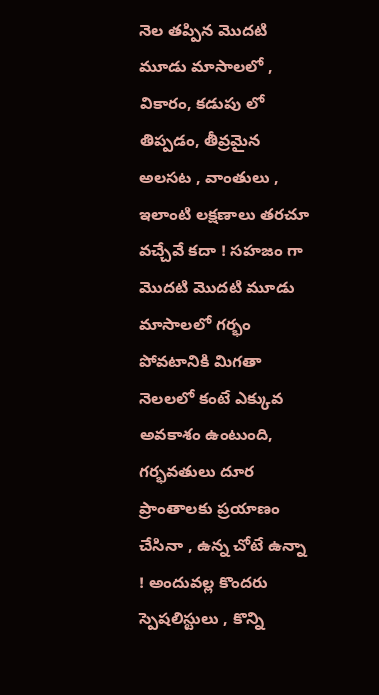నెల తప్పిన మొదటి మూడు మాసాలలో , వికారం, కడుపు లో తిప్పడం, తీవ్రమైన అలసట , వాంతులు , ఇలాంటి లక్షణాలు తరచూ  వచ్చేవే కదా ! సహజం గా మొదటి మొదటి మూడు మాసాలలో గర్భం పోవటానికి మిగతా నెలలలో కంటే ఎక్కువ అవకాశం ఉంటుంది, గర్భవతులు దూర ప్రాంతాలకు ప్రయాణం చేసినా , ఉన్న చోటే ఉన్నా ! అందువల్ల కొందరు స్పెషలిస్టులు , కొన్ని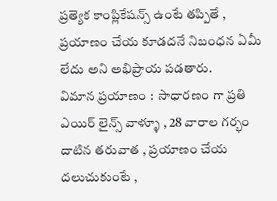ప్రత్యెక కాంప్లికేషన్స్ ఉంటే తప్పితే , ప్రయాణం చేయ కూడదనే నిబంధన ఏమీ లేదు అని అభిప్రాయ పడతారు.
విమాన ప్రయాణం :  సాధారణం గా ప్రతి ఎయిర్ లైన్స్ వాళ్ళూ , 28 వారాల గర్భం దాటిన తరువాత , ప్రయాణం చేయ దలుచుకుంటే ,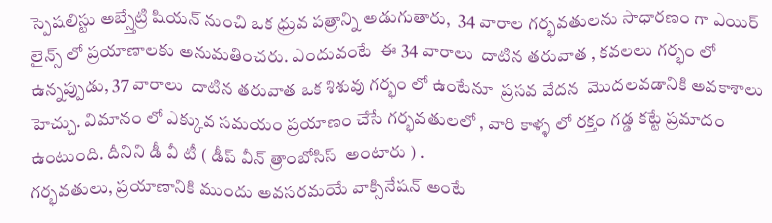స్పెషలిస్టు అబ్స్తేట్రి షియన్ నుంచి ఒక ధ్రువ పత్రాన్ని అడుగుతారు,  34 వారాల గర్భవతులను సాధారణం గా ఎయిర్ లైన్స్ లో ప్రయాణాలకు అనుమతించరు. ఎందువంటే  ఈ 34 వారాలు  దాటిన తరువాత , కవలలు గర్భం లో ఉన్నప్పుడు, 37 వారాలు  దాటిన తరువాత ఒక శిశువు గర్భం లో ఉంటేనూ  ప్రసవ వేదన  మొదలవడానికి అవకాశాలు హెచ్చు. విమానం లో ఎక్కువ సమయం ప్రయాణం చేసే గర్భవతులలో , వారి కాళ్ళ లో రక్తం గడ్డ కట్టే ప్రమాదం ఉంటుంది. దీనిని డీ వీ టీ ( డీప్ వీన్ త్రాంబోసిస్  అంటారు ) .
గర్భవతులు, ప్రయాణానికి ముందు అవసరమయే వాక్సినేషన్ అంటే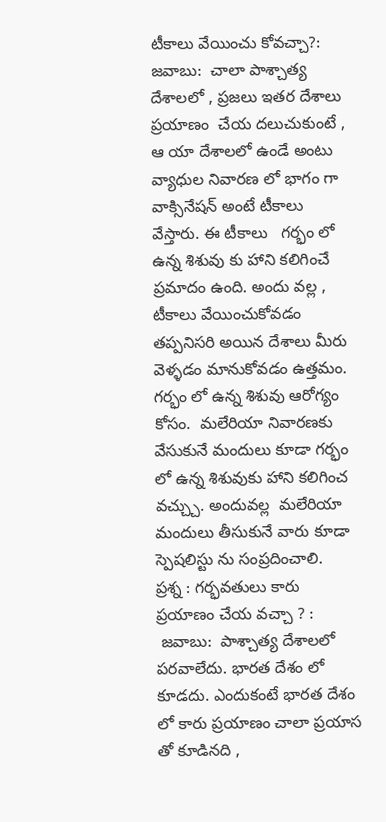టీకాలు వేయించు కోవచ్చా?:
జవాబు:  చాలా పాశ్చాత్య దేశాలలో , ప్రజలు ఇతర దేశాలు ప్రయాణం  చేయ దలుచుకుంటే , ఆ యా దేశాలలో ఉండే అంటు వ్యాధుల నివారణ లో భాగం గా వాక్సినేషన్ అంటే టీకాలు  వేస్తారు. ఈ టీకాలు   గర్భం లో ఉన్న శిశువు కు హాని కలిగించే ప్రమాదం ఉంది. అందు వల్ల , టీకాలు వేయించుకోవడం తప్పనిసరి అయిన దేశాలు మీరు వెళ్ళడం మానుకోవడం ఉత్తమం. గర్భం లో ఉన్న శిశువు ఆరోగ్యం కోసం.  మలేరియా నివారణకు వేసుకునే మందులు కూడా గర్భం లో ఉన్న శిశువుకు హాని కలిగించ వచ్చ్చు. అందువల్ల  మలేరియా మందులు తీసుకునే వారు కూడా  స్పెషలిస్టు ను సంప్రదించాలి.
ప్రశ్న : గర్భవతులు కారు ప్రయాణం చేయ వచ్చా ? :
 జవాబు:  పాశ్చాత్య దేశాలలో పరవాలేదు. భారత దేశం లో కూడదు. ఎందుకంటే భారత దేశం లో కారు ప్రయాణం చాలా ప్రయాస తో కూడినది ,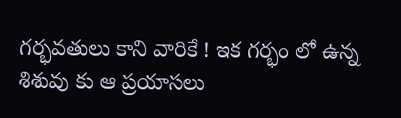గర్భవతులు కాని వారికే ! ఇక గర్భం లో ఉన్న శిశువు కు ఆ ప్రయాసలు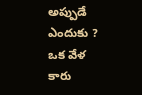అప్పుడే ఎందుకు ? ఒక వేళ కారు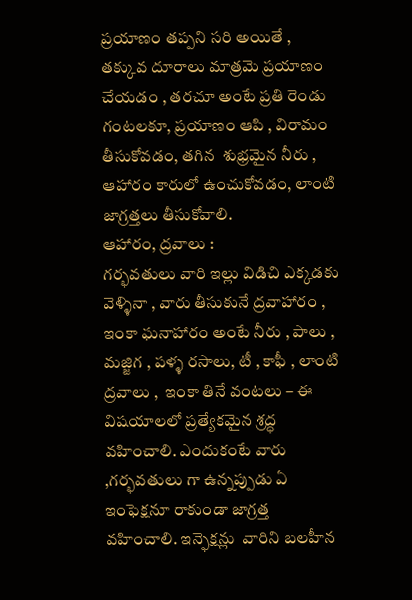ప్రయాణం తప్పని సరి అయితే , తక్కువ దూరాలు మాత్రమె ప్రయాణం చేయడం , తరచూ అంటే ప్రతి రెండు గంటలకూ, ప్రయాణం ఆపి , విరామం తీసుకోవడం, తగిన  శుభ్రమైన నీరు , ఆహారం కారులో ఉంచుకోవడం, లాంటి జాగ్రత్తలు తీసుకోవాలి.
ఆహారం, ద్రవాలు :
గర్భవతులు వారి ఇల్లు విడిచి ఎక్కడకు వెళ్ళినా , వారు తీసుకునే ద్రవాహారం , ఇంకా ఘనాహారం అంటే నీరు , పాలు , మజ్జిగ , పళ్ళ రసాలు, టీ , కాఫీ , లాంటి ద్రవాలు ,  ఇంకా తినే వంటలు – ఈ విషయాలలో ప్రత్యేకమైన శ్రద్ధ వహించాలి. ఎందుకంటే వారు ,గర్భవతులు గా ఉన్నప్పుడు ఏ ఇంఫెక్షనూ రాకుండా జాగ్రత్త వహించాలి. ఇన్ఫెక్షన్లు  వారిని బలహీన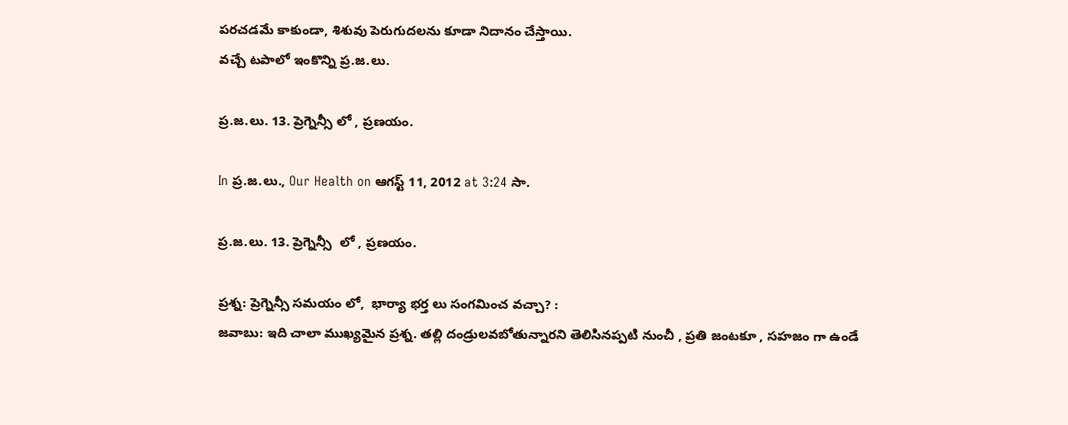పరచడమే కాకుండా, శిశువు పెరుగుదలను కూడా నిదానం చేస్తాయి.
వచ్చే టపాలో ఇంకొన్ని ప్ర.జ.లు.

ప్ర.జ.లు. 13. ప్రెగ్నెన్సీ లో , ప్రణయం.

In ప్ర.జ.లు., Our Health on ఆగస్ట్ 11, 2012 at 3:24 సా.

ప్ర.జ.లు. 13. ప్రెగ్నెన్సీ  లో , ప్రణయం.

ప్రశ్న: ప్రెగ్నెన్సీ సమయం లో,  భార్యా భర్త లు సంగమించ వచ్చా? :
జవాబు: ఇది చాలా ముఖ్యమైన ప్రశ్న. తల్లి దండ్రులవబోతున్నారని తెలిసినప్పటి నుంచీ , ప్రతి జంటకూ , సహజం గా ఉండే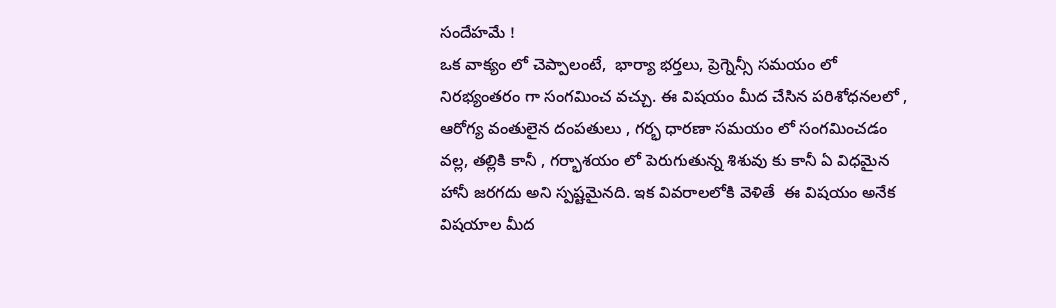సందేహమే !
ఒక వాక్యం లో చెప్పాలంటే,  భార్యా భర్తలు, ప్రెగ్నెన్సీ సమయం లో  నిరభ్యంతరం గా సంగమించ వచ్చు. ఈ విషయం మీద చేసిన పరిశోధనలలో ,  ఆరోగ్య వంతులైన దంపతులు , గర్భ ధారణా సమయం లో సంగమించడం వల్ల, తల్లికి కానీ , గర్భాశయం లో పెరుగుతున్న శిశువు కు కానీ ఏ విధమైన హానీ జరగదు అని స్పష్టమైనది. ఇక వివరాలలోకి వెళితే  ఈ విషయం అనేక విషయాల మీద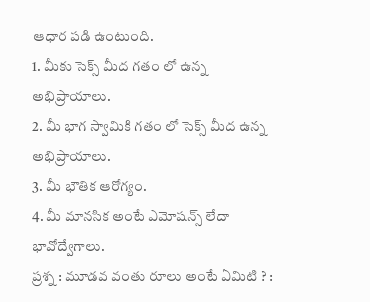ఆధార పడి ఉంటుంది.
1. మీకు సెక్స్ మీద గతం లో ఉన్న అభిప్రాయాలు.
2. మీ భాగ స్వామికి గతం లో సెక్స్ మీద ఉన్న అభిప్రాయాలు.
3. మీ భౌతిక ఆరోగ్యం.
4. మీ మానసిక అంటే ఎమోషన్స్ లేదా భావోద్వేగాలు.
ప్రశ్న : మూడవ వంతు రూలు అంటే ఏమిటి ? :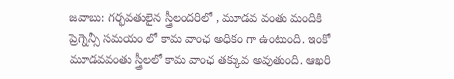జవాబు: గర్భవతులైన స్త్రీలందరిలో , మూడవ వంతు మందికి ప్రెగ్నెన్సీ సమయం లో కామ వాంఛ అధికం గా ఉంటుంది. ఇంకో మూడవవంతు స్త్రీలలో కామ వాంఛ తక్కువ అవుతుంది. ఆఖరి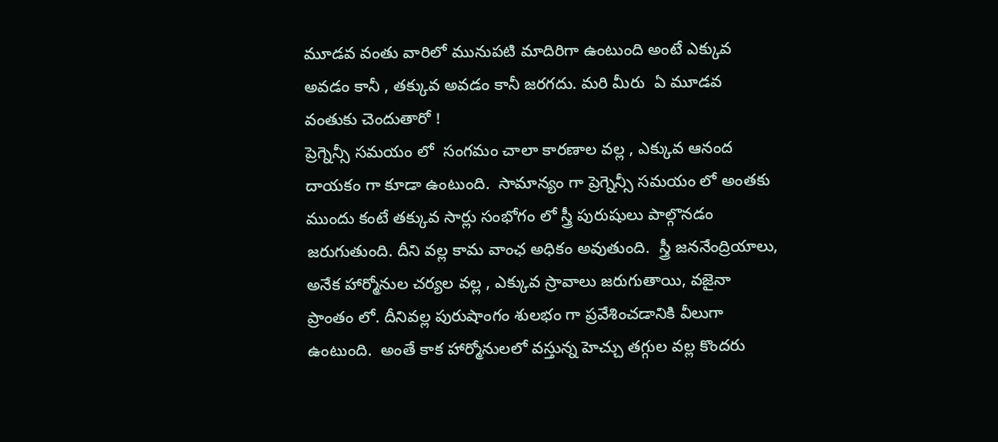మూడవ వంతు వారిలో మునుపటి మాదిరిగా ఉంటుంది అంటే ఎక్కువ అవడం కానీ , తక్కువ అవడం కానీ జరగదు. మరి మీరు  ఏ మూడవ వంతుకు చెందుతారో !
ప్రెగ్నెన్సీ సమయం లో  సంగమం చాలా కారణాల వల్ల , ఎక్కువ ఆనంద దాయకం గా కూడా ఉంటుంది.  సామాన్యం గా ప్రెగ్నెన్సీ సమయం లో అంతకు ముందు కంటే తక్కువ సార్లు సంభోగం లో స్త్రీ పురుషులు పాల్గొనడం జరుగుతుంది. దీని వల్ల కామ వాంఛ అధికం అవుతుంది.  స్త్రీ జననేంద్రియాలు, అనేక హార్మోనుల చర్యల వల్ల , ఎక్కువ స్రావాలు జరుగుతాయి, వజైనా ప్రాంతం లో. దీనివల్ల పురుషాంగం శులభం గా ప్రవేశించడానికి వీలుగా ఉంటుంది.  అంతే కాక హార్మోనులలో వస్తున్న హెచ్చు తగ్గుల వల్ల కొందరు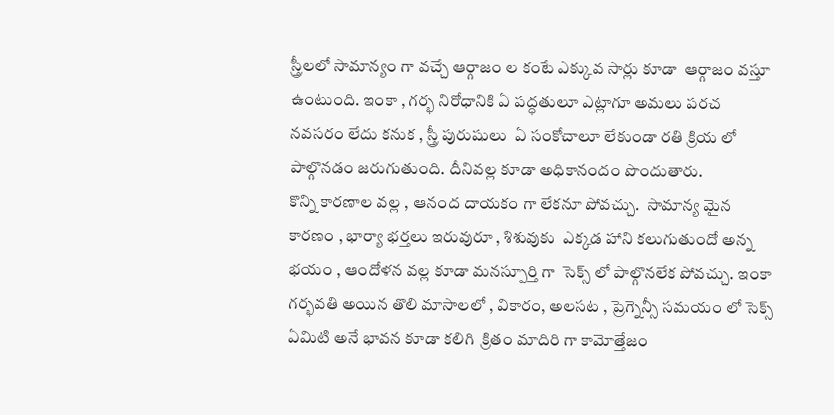స్త్రీలలో సామాన్యం గా వచ్చే ఆర్గాజం ల కంటే ఎక్కువ సార్లు కూడా  ఆర్గాజం వస్తూ ఉంటుంది. ఇంకా , గర్భ నిరోధానికి ఏ పద్ధతులూ ఎట్లాగూ అమలు పరచ నవసరం లేదు కనుక , స్త్రీ పురుషులు  ఏ సంకోచాలూ లేకుండా రతి క్రియ లో పాల్గొనడం జరుగుతుంది. దీనివల్ల కూడా అధికానందం పొందుతారు.
కొన్ని కారణాల వల్ల , ఆనంద దాయకం గా లేకనూ పోవచ్చు.  సామాన్య మైన కారణం , భార్యా భర్తలు ఇరువురూ , శిశువుకు  ఎక్కడ హాని కలుగుతుందో అన్న భయం , ఆందోళన వల్ల కూడా మనస్పూర్తి గా  సెక్స్ లో పాల్గొనలేక పోవచ్చు. ఇంకా గర్భవతి అయిన తొలి మాసాలలో , వికారం, అలసట , ప్రెగ్నెన్సీ సమయం లో సెక్స్ ఏమిటి అనే భావన కూడా కలిగి  క్రితం మాదిరి గా కామోత్తేజం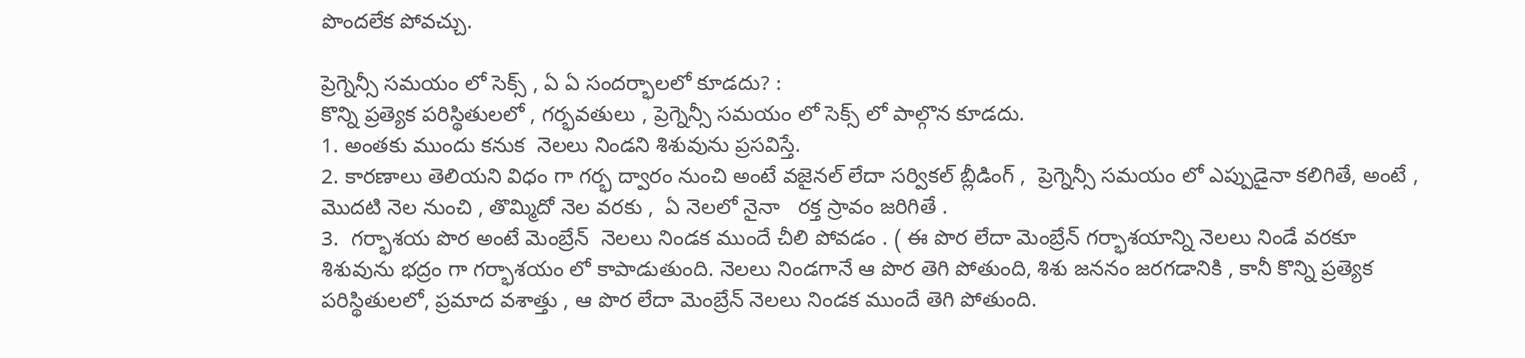పొందలేక పోవచ్చు.

ప్రెగ్నెన్సీ సమయం లో సెక్స్ , ఏ ఏ సందర్భాలలో కూడదు? :
కొన్ని ప్రత్యెక పరిస్థితులలో , గర్భవతులు , ప్రెగ్నెన్సీ సమయం లో సెక్స్ లో పాల్గొన కూడదు.
1. అంతకు ముందు కనుక  నెలలు నిండని శిశువును ప్రసవిస్తే.
2. కారణాలు తెలియని విధం గా గర్భ ద్వారం నుంచి అంటే వజైనల్ లేదా సర్వికల్ బ్లీడింగ్ ,  ప్రెగ్నెన్సీ సమయం లో ఎప్పుడైనా కలిగితే, అంటే , మొదటి నెల నుంచి , తొమ్మిదో నెల వరకు ,  ఏ నెలలో నైనా   రక్త స్రావం జరిగితే .
3.  గర్భాశయ పొర అంటే మెంబ్రేన్  నెలలు నిండక ముందే చీలి పోవడం . ( ఈ పొర లేదా మెంబ్రేన్ గర్భాశయాన్ని నెలలు నిండే వరకూ శిశువును భద్రం గా గర్భాశయం లో కాపాడుతుంది. నెలలు నిండగానే ఆ పొర తెగి పోతుంది, శిశు జననం జరగడానికి , కానీ కొన్ని ప్రత్యెక పరిస్థితులలో, ప్రమాద వశాత్తు , ఆ పొర లేదా మెంబ్రేన్ నెలలు నిండక ముందే తెగి పోతుంది.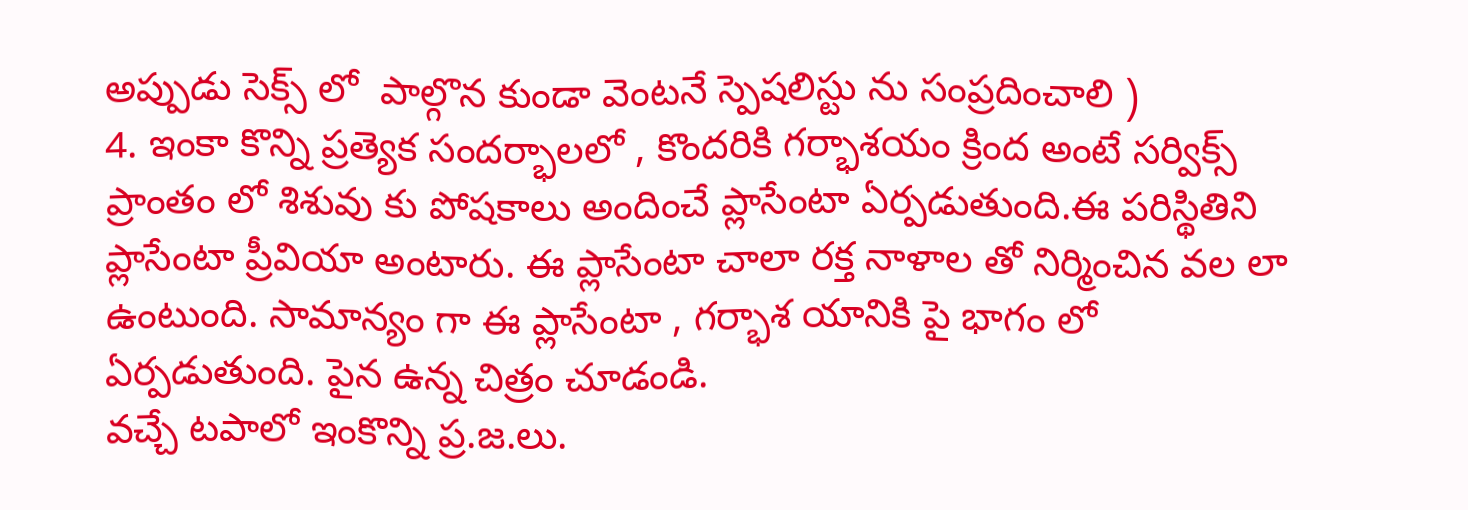అప్పుడు సెక్స్ లో  పాల్గొన కుండా వెంటనే స్పెషలిస్టు ను సంప్రదించాలి )
4. ఇంకా కొన్ని ప్రత్యెక సందర్భాలలో , కొందరికి గర్భాశయం క్రింద అంటే సర్విక్స్ ప్రాంతం లో శిశువు కు పోషకాలు అందించే ప్లాసేంటా ఏర్పడుతుంది.ఈ పరిస్థితిని ప్లాసేంటా ప్రీవియా అంటారు. ఈ ప్లాసేంటా చాలా రక్త నాళాల తో నిర్మించిన వల లా ఉంటుంది. సామాన్యం గా ఈ ప్లాసేంటా , గర్భాశ యానికి పై భాగం లో ఏర్పడుతుంది. పైన ఉన్న చిత్రం చూడండి.
వచ్చే టపాలో ఇంకొన్ని ప్ర.జ.లు.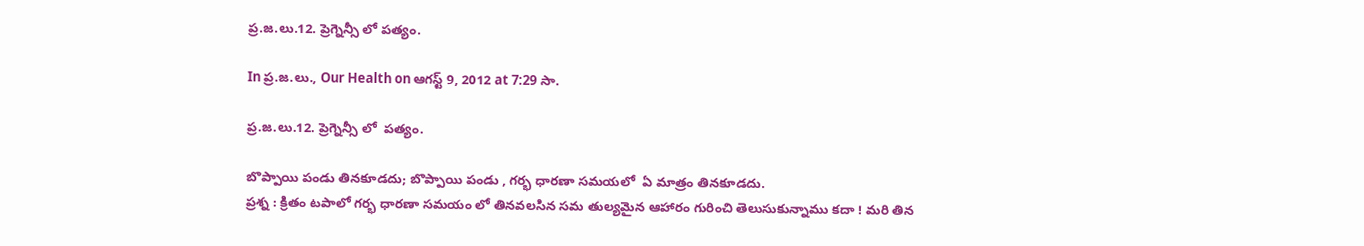ప్ర.జ.లు.12. ప్రెగ్నెన్సీ లో పత్యం.

In ప్ర.జ.లు., Our Health on ఆగస్ట్ 9, 2012 at 7:29 సా.

ప్ర.జ.లు.12. ప్రెగ్నెన్సీ లో  పత్యం.

బొప్పాయి పండు తినకూడదు; బొప్పాయి పండు , గర్భ ధారణా సమయలో  ఏ మాత్రం తినకూడదు.
ప్రశ్న : క్రితం టపాలో గర్భ ధారణా సమయం లో తినవలసిన సమ తుల్యమైన ఆహారం గురించి తెలుసుకున్నాము కదా ! మరి తిన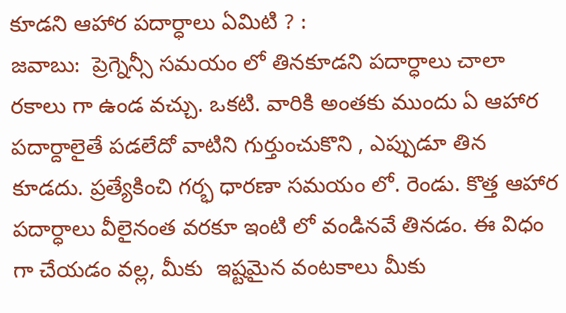కూడని ఆహార పదార్ధాలు ఏమిటి ? :
జవాబు:  ప్రెగ్నెన్సీ సమయం లో తినకూడని పదార్ధాలు చాలా రకాలు గా ఉండ వచ్చు. ఒకటి. వారికి అంతకు ముందు ఏ ఆహార పదార్దాలైతే పడలేదో వాటిని గుర్తుంచుకొని , ఎప్పుడూ తిన కూడదు. ప్రత్యేకించి గర్భ ధారణా సమయం లో. రెండు. కొత్త ఆహార పదార్ధాలు వీలైనంత వరకూ ఇంటి లో వండినవే తినడం. ఈ విధం గా చేయడం వల్ల, మీకు  ఇష్టమైన వంటకాలు మీకు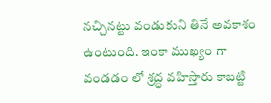నచ్చినట్టు వండుకుని తినే అవకాశం ఉంటుంది. ఇంకా ముఖ్యం గా వండడం లో శ్రద్ధ వహిస్తారు కాబట్టి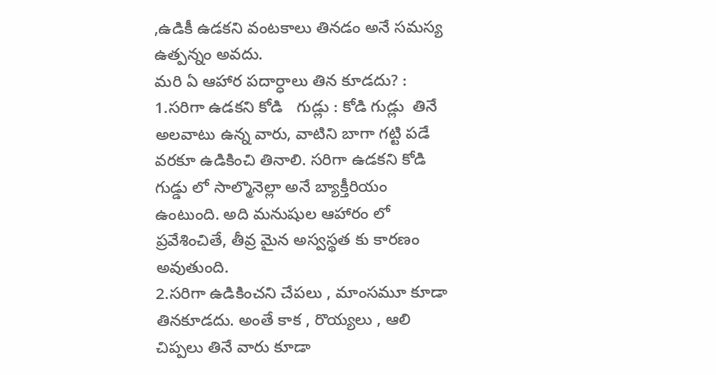,ఉడికీ ఉడకని వంటకాలు తినడం అనే సమస్య ఉత్పన్నం అవదు.
మరి ఏ ఆహార పదార్ధాలు తిన కూడదు? :
1.సరిగా ఉడకని కోడి   గుడ్లు : కోడి గుడ్లు  తినే అలవాటు ఉన్న వారు, వాటిని బాగా గట్టి పడే వరకూ ఉడికించి తినాలి. సరిగా ఉడకని కోడి గుడ్డు లో సాల్మొనెల్లా అనే బ్యాక్తీరియం ఉంటుంది. అది మనుషుల ఆహారం లో ప్రవేశించితే, తీవ్ర మైన అస్వస్థత కు కారణం అవుతుంది.
2.సరిగా ఉడికించని చేపలు , మాంసమూ కూడా తినకూడదు. అంతే కాక , రొయ్యలు , ఆలి చిప్పలు తినే వారు కూడా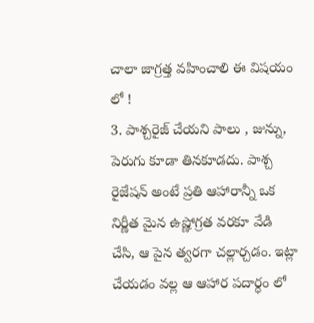చాలా జాగ్రత్త వహించాలి ఈ విషయం లో !
3. పాశ్చరైజ్ చేయని పాలు , జున్ను, పెరుగు కూడా తినకూడదు. పాశ్చ రైజేషన్ అంటే ప్రతి ఆహారాన్నీ ఒక నిర్ణీత మైన ఉష్ణోగ్రత వరకూ వేడి చేసి, ఆ పైన త్వరగా చల్లార్చడం. ఇట్లా చేయడం వల్ల ఆ ఆహార పదార్ధం లో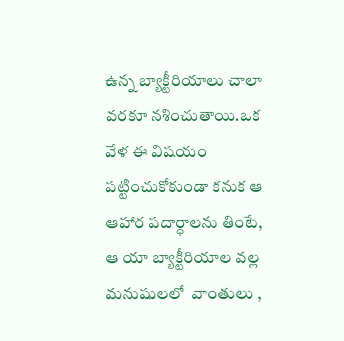ఉన్న బ్యాక్టీరియాలు చాలా వరకూ నశించుతాయి.ఒక వేళ ఈ విషయం పట్టించుకోకుండా కనుక ఆ ఆహార పదార్ధాలను తింటే, ఆ యా బ్యాక్టీరియాల వల్ల  మనుషులలో  వాంతులు ,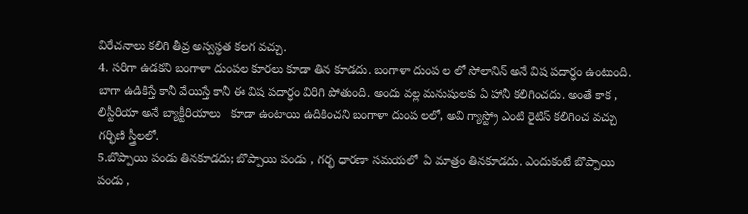విరేచనాలు కలిగి తీవ్ర అస్వస్థత కలగ వచ్చు.
4. సరిగా ఉడకని బంగాళా దుంపల కూరలు కూడా తిన కూడదు. బంగాళా దుంప ల లో సోలానిన్ అనే విష పదార్ధం ఉంటుంది. బాగా ఉడికిస్తే కానీ వేయిస్తే కానీ ఈ విష పదార్ధం విరిగి పోతుంది. అందు వల్ల మనుషులకు ఏ హానీ కలిగించదు. అంతే కాక , లిస్టీరియా అనే బ్యాక్టీరియాలు   కూడా ఉంటాయి ఉదికించని బంగాళా దుంప లలో, అవి గ్యాస్ట్రో ఎంటి రైటిస్ కలిగించ వచ్చు గర్భిణి స్త్రీలలో.
5.బొప్పాయి పండు తినకూడదు; బొప్పాయి పండు , గర్భ ధారణా సమయలో  ఏ మాత్రం తినకూడదు. ఎందుకంటే బొప్పాయి పండు ,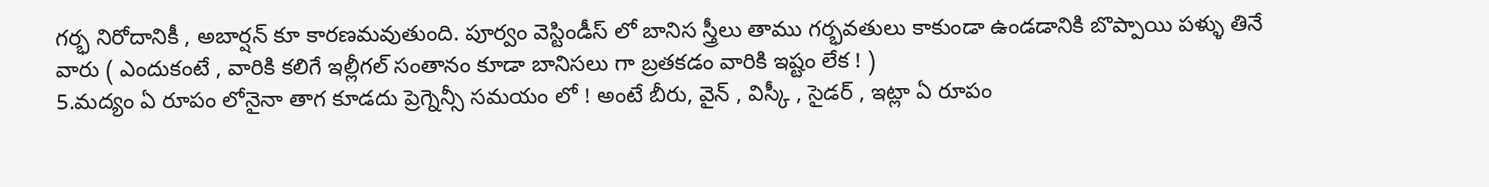గర్భ నిరోదానికీ , అబార్షన్ కూ కారణమవుతుంది. పూర్వం వెస్టిండీస్ లో బానిస స్త్రీలు తాము గర్భవతులు కాకుండా ఉండడానికి బొప్పాయి పళ్ళు తినే వారు ( ఎందుకంటే , వారికి కలిగే ఇల్లీగల్ సంతానం కూడా బానిసలు గా బ్రతకడం వారికి ఇష్టం లేక ! )
5.మద్యం ఏ రూపం లోనైనా తాగ కూడదు ప్రెగ్నెన్సీ సమయం లో ! అంటే బీరు, వైన్ , విస్కీ , సైడర్ , ఇట్లా ఏ రూపం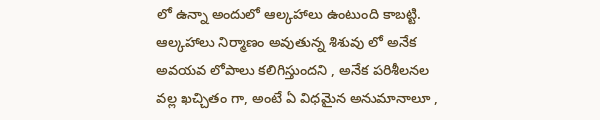లో ఉన్నా అందులో ఆల్కహాలు ఉంటుంది కాబట్టి. ఆల్కహాలు నిర్మాణం అవుతున్న శిశువు లో అనేక అవయవ లోపాలు కలిగిస్తుందని , అనేక పరిశీలనల వల్ల ఖచ్చితం గా, అంటే ఏ విధమైన అనుమానాలూ ,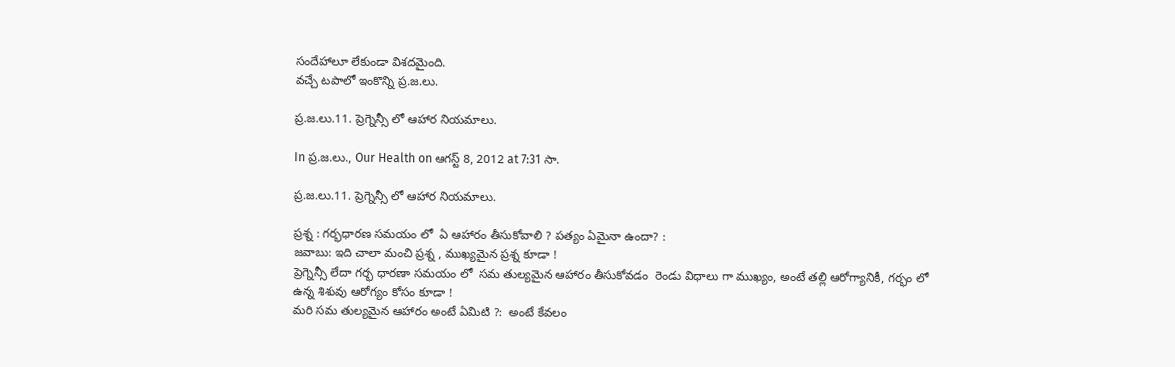సందేహాలూ లేకుండా విశదమైంది.
వచ్చే టపాలో ఇంకొన్ని ప్ర.జ.లు.

ప్ర.జ.లు.11. ప్రెగ్నెన్సీ లో ఆహార నియమాలు.

In ప్ర.జ.లు., Our Health on ఆగస్ట్ 8, 2012 at 7:31 సా.

ప్ర.జ.లు.11. ప్రెగ్నెన్సీ లో ఆహార నియమాలు.

ప్రశ్న : గర్భధారణ సమయం లో  ఏ ఆహారం తీసుకోవాలి ? పత్యం ఏమైనా ఉందా? :
జవాబు: ఇది చాలా మంచి ప్రశ్న , ముఖ్యమైన ప్రశ్న కూడా !
ప్రెగ్నెన్సీ లేదా గర్భ ధారణా సమయం లో  సమ తుల్యమైన ఆహారం తీసుకోవడం  రెండు విధాలు గా ముఖ్యం, అంటే తల్లి ఆరోగ్యానికీ, గర్భం లో ఉన్న శిశువు ఆరోగ్యం కోసం కూడా !
మరి సమ తుల్యమైన ఆహారం అంటే ఏమిటి ?:  అంటే కేవలం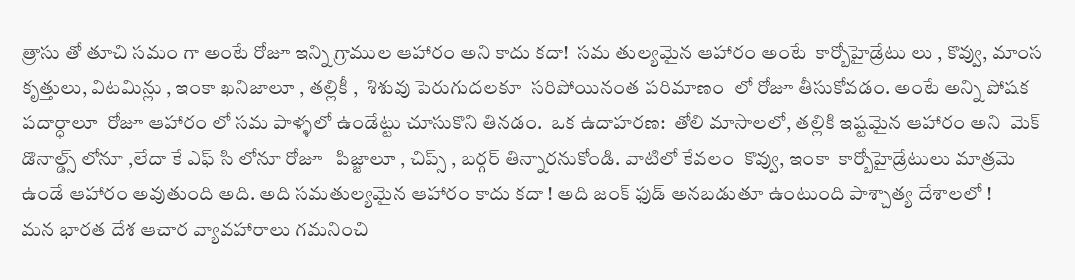త్రాసు తో తూచి సమం గా అంటే రోజూ ఇన్ని గ్రాముల ఆహారం అని కాదు కదా!  సమ తుల్యమైన ఆహారం అంటే  కార్బోహైడ్రేటు లు , కొవ్వు, మాంస కృత్తులు, విటమిన్లు , ఇంకా ఖనిజాలూ , తల్లికీ ,  శిశువు పెరుగుదలకూ  సరిపోయినంత పరిమాణం  లో రోజూ తీసుకోవడం. అంటే అన్ని పోషక పదార్ధాలూ  రోజూ ఆహారం లో సమ పాళ్ళలో ఉండేట్టు చూసుకొని తినడం.  ఒక ఉదాహరణ:  తోలి మాసాలలో, తల్లికి ఇష్టమైన ఆహారం అని  మెక్ డొనాల్డ్స్ లోనూ ,లేదా కే ఎఫ్ సి లోనూ రోజూ   పిజ్జాలూ , చిప్స్ , బర్గర్ తిన్నారనుకోండి. వాటిలో కేవలం  కొవ్వు, ఇంకా  కార్బోహైడ్రేటులు మాత్రమె ఉండే ఆహారం అవుతుంది అది. అది సమతుల్యమైన ఆహారం కాదు కదా ! అది జంక్ ఫుడ్ అనబడుతూ ఉంటుంది పాశ్చాత్య దేశాలలో !
మన భారత దేశ ఆచార వ్యావహారాలు గమనించి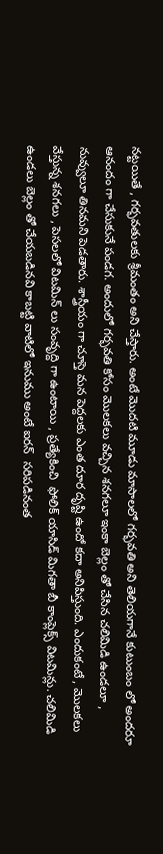నట్టయితే , గర్భవతులకు శ్రీమంతం అని చేస్తారు. అంటే మొదటి మూడు మాసాలలో గర్భవతి అని తెలియగానే కుటుంబం లో అందరూ ఆనందం గా చేసుకునే పండగ. అందులో గర్భవతి కోసం మొలకలు వచ్చిన శనగలూ ఇంకా బెల్లం తో చేసిన చలిమిడి ఉండలూ , నువ్వులూ తినమని పెడతారు. శాస్త్రీయం గా చూస్తె మన పెద్దలకు ఎంత దూర దృష్టి ఉందో కదా అనిపిస్తుంది. ఎందుకంటే , మొలకలు వేస్తున్న శనగలు , పెసలలో విటమిన్ లు సంవృద్ది గా ఉంటాయి , ప్రత్యేకించి  ఫోలిక్ యాసిడ్ మిగతా బీ కాంప్లెక్స్ విటమిన్లు. చలిమిడి ఉండలు బెల్లం తో చేయబడినవి కాబట్టి వాటిలో ఇనుము అంటే ఐరన్  సరిపడినంత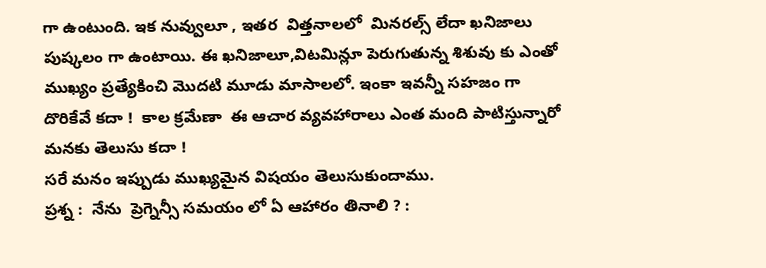గా ఉంటుంది. ఇక నువ్వులూ , ఇతర  విత్తనాలలో  మినరల్స్ లేదా ఖనిజాలు పుష్కలం గా ఉంటాయి. ఈ ఖనిజాలూ,విటమిన్లూ పెరుగుతున్న శిశువు కు ఎంతో ముఖ్యం ప్రత్యేకించి మొదటి మూడు మాసాలలో. ఇంకా ఇవన్నీ సహజం గా దొరికేవే కదా !  కాల క్రమేణా  ఈ ఆచార వ్యవహారాలు ఎంత మంది పాటిస్తున్నారో మనకు తెలుసు కదా !
సరే మనం ఇప్పుడు ముఖ్యమైన విషయం తెలుసుకుందాము.
ప్రశ్న :  నేను  ప్రెగ్నెన్సీ సమయం లో ఏ ఆహారం తినాలి ? :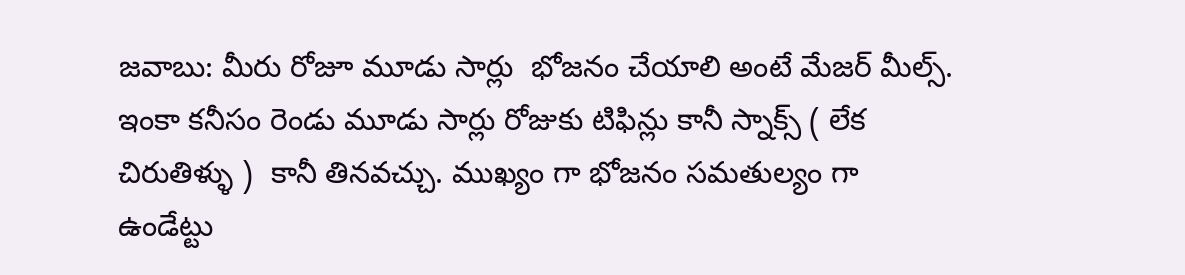జవాబు: మీరు రోజూ మూడు సార్లు  భోజనం చేయాలి అంటే మేజర్ మీల్స్. ఇంకా కనీసం రెండు మూడు సార్లు రోజుకు టిఫిన్లు కానీ స్నాక్స్ ( లేక చిరుతిళ్ళు )  కానీ తినవచ్చు. ముఖ్యం గా భోజనం సమతుల్యం గా ఉండేట్టు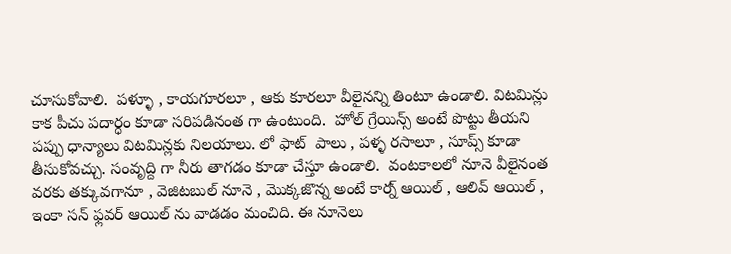చూసుకోవాలి.  పళ్ళూ , కాయగూరలూ , ఆకు కూరలూ వీలైనన్ని తింటూ ఉండాలి. విటమిన్లు కాక పీచు పదార్ధం కూడా సరిపడినంత గా ఉంటుంది.  హోల్ గ్రేయిన్స్ అంటే పొట్టు తీయని  పప్పు ధాన్యాలు విటమిన్లకు నిలయాలు. లో ఫాట్  పాలు , పళ్ళ రసాలూ , సూప్స్ కూడా తీసుకోవచ్చు. సంవృద్ది గా నీరు తాగడం కూడా చేస్తూ ఉండాలి.  వంటకాలలో నూనె వీలైనంత వరకు తక్కువగానూ , వెజిటబుల్ నూనె , మొక్కజొన్న అంటే కార్న్ ఆయిల్ , ఆలివ్ ఆయిల్ , ఇంకా సన్ ఫ్లవర్ ఆయిల్ ను వాడడం మంచిది. ఈ నూనెలు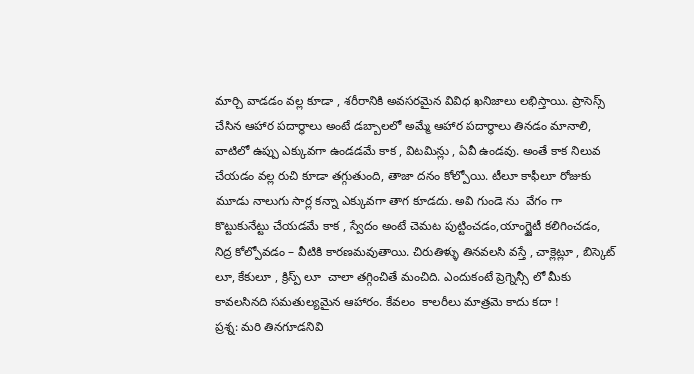మార్చి వాడడం వల్ల కూడా , శరీరానికి అవసరమైన వివిధ ఖనిజాలు లభిస్తాయి. ప్రాసెస్స్ చేసిన ఆహార పదార్ధాలు అంటే డబ్బాలలో అమ్మే ఆహార పదార్ధాలు తినడం మానాలి, వాటిలో ఉప్పు ఎక్కువగా ఉండడమే కాక , విటమిన్లు , ఏవీ ఉండవు. అంతే కాక నిలువ చేయడం వల్ల రుచి కూడా తగ్గుతుంది, తాజా దనం కోల్పోయి. టీలూ కాఫీలూ రోజుకు మూడు నాలుగు సార్ల కన్నా ఎక్కువగా తాగ కూడదు. అవి గుండె ను  వేగం గా కొట్టుకునేట్టు చేయడమే కాక , స్వేదం అంటే చెమట పుట్టించడం,యాంగ్జైటీ కలిగించడం, నిద్ర కోల్పోవడం – వీటికి కారణమవుతాయి. చిరుతిళ్ళు తినవలసి వస్తే , చాక్లెట్లూ , బిస్కెట్ లూ, కేకులూ , క్రిస్ప్ లూ  చాలా తగ్గించితే మంచిది. ఎందుకంటే ప్రెగ్నెన్సీ లో మీకు కావలసినది సమతుల్యమైన ఆహారం. కేవలం  కాలరీలు మాత్రమె కాదు కదా !
ప్రశ్న: మరి తినగూడనివి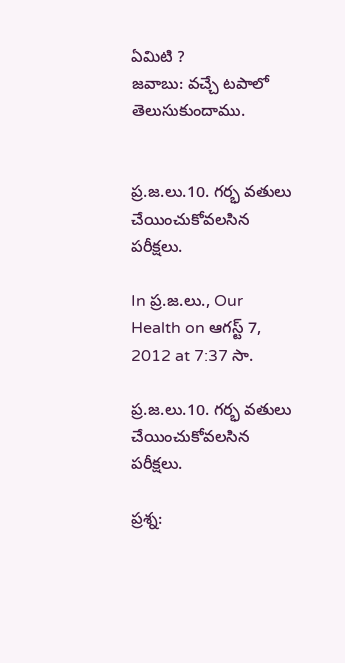ఏమిటి ?
జవాబు: వచ్చే టపాలో తెలుసుకుందాము.


ప్ర.జ.లు.10. గర్భ వతులు చేయించుకోవలసిన పరీక్షలు.

In ప్ర.జ.లు., Our Health on ఆగస్ట్ 7, 2012 at 7:37 సా.

ప్ర.జ.లు.10. గర్భ వతులు చేయించుకోవలసిన పరీక్షలు.

ప్రశ్న: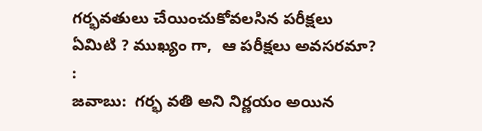గర్భవతులు చేయించుకోవలసిన పరీక్షలు ఏమిటి ? ముఖ్యం గా,  ఆ పరీక్షలు అవసరమా? :
జవాబు:  గర్భ వతి అని నిర్ణయం అయిన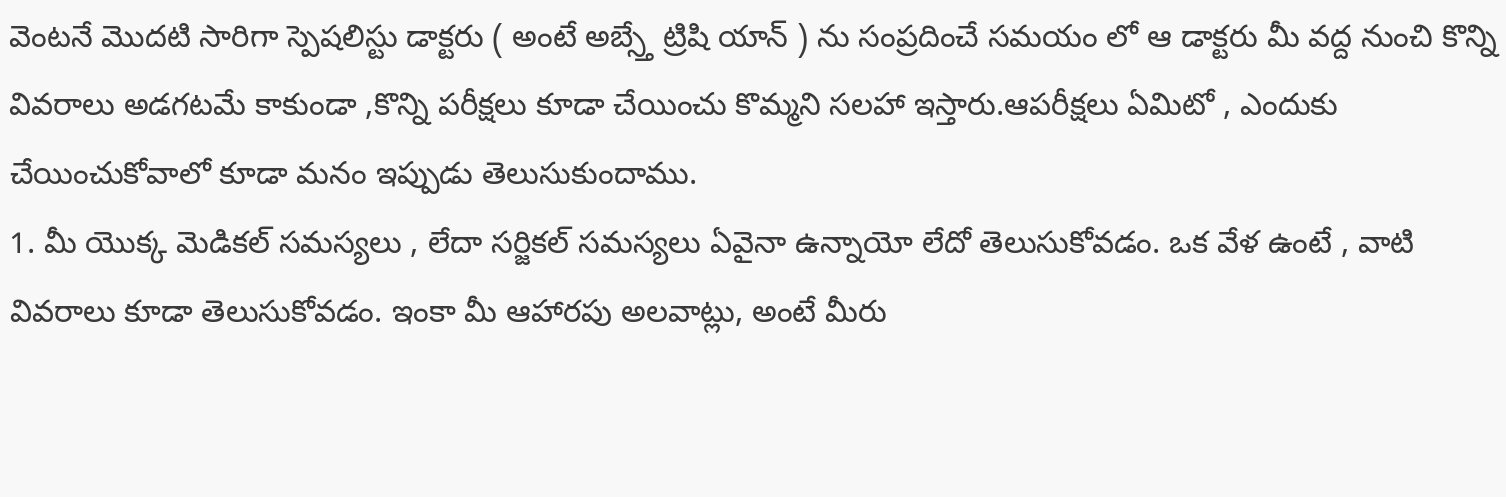వెంటనే మొదటి సారిగా స్పెషలిస్టు డాక్టరు ( అంటే అబ్స్తే ట్రిషి యాన్ ) ను సంప్రదించే సమయం లో ఆ డాక్టరు మీ వద్ద నుంచి కొన్ని వివరాలు అడగటమే కాకుండా ,కొన్ని పరీక్షలు కూడా చేయించు కొమ్మని సలహా ఇస్తారు.ఆపరీక్షలు ఏమిటో , ఎందుకు చేయించుకోవాలో కూడా మనం ఇప్పుడు తెలుసుకుందాము.
1. మీ యొక్క మెడికల్ సమస్యలు , లేదా సర్జికల్ సమస్యలు ఏవైనా ఉన్నాయో లేదో తెలుసుకోవడం. ఒక వేళ ఉంటే , వాటి వివరాలు కూడా తెలుసుకోవడం. ఇంకా మీ ఆహారపు అలవాట్లు, అంటే మీరు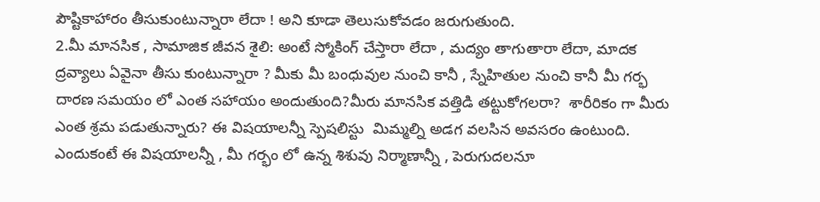పౌష్టికాహారం తీసుకుంటున్నారా లేదా ! అని కూడా తెలుసుకోవడం జరుగుతుంది.
2.మీ మానసిక , సామాజిక జీవన శైలి: అంటే స్మోకింగ్ చేస్తారా లేదా , మద్యం తాగుతారా లేదా, మాదక ద్రవ్యాలు ఏవైనా తీసు కుంటున్నారా ? మీకు మీ బంధువుల నుంచి కానీ , స్నేహితుల నుంచి కానీ మీ గర్భ దారణ సమయం లో ఎంత సహాయం అందుతుంది?మీరు మానసిక వత్తిడి తట్టుకోగలరా?  శారీరికం గా మీరు ఎంత శ్రమ పడుతున్నారు? ఈ విషయాలన్నీ స్పెషలిస్టు  మిమ్మల్ని అడగ వలసిన అవసరం ఉంటుంది. ఎందుకంటే ఈ విషయాలన్నీ , మీ గర్భం లో ఉన్న శిశువు నిర్మాణాన్నీ , పెరుగుదలనూ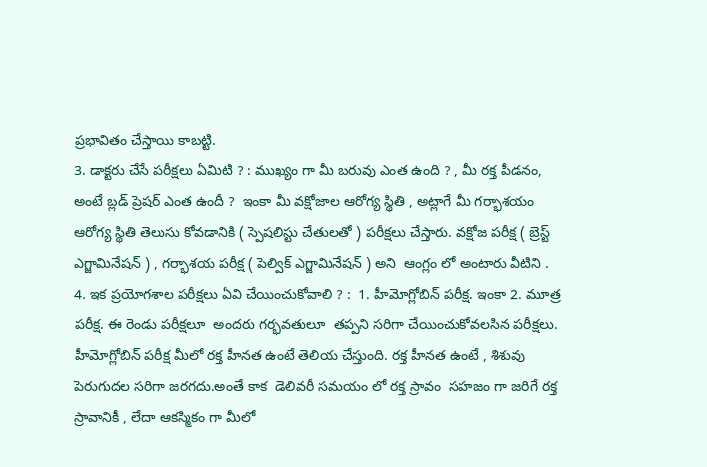ప్రభావితం చేస్తాయి కాబట్టి.
3. డాక్టరు చేసే పరీక్షలు ఏమిటి ? : ముఖ్యం గా మీ బరువు ఎంత ఉంది ? , మీ రక్త పీడనం, అంటే బ్లడ్ ప్రెషర్ ఎంత ఉందీ ?  ఇంకా మీ వక్షోజాల ఆరోగ్య స్థితి , అట్లాగే మీ గర్భాశయం ఆరోగ్య స్థితి తెలుసు కోవడానికి ( స్పెషలిస్టు చేతులతో ) పరీక్షలు చేస్తారు. వక్షోజ పరీక్ష ( బ్రెస్ట్ ఎగ్జామినేషన్ ) , గర్భాశయ పరీక్ష ( పెల్విక్ ఎగ్జామినేషన్ ) అని  ఆంగ్లం లో అంటారు వీటిని .
4. ఇక ప్రయోగశాల పరీక్షలు ఏవి చేయించుకోవాలి ? :  1. హీమోగ్లోబిన్ పరీక్ష. ఇంకా 2. మూత్ర పరీక్ష. ఈ రెండు పరీక్షలూ  అందరు గర్భవతులూ  తప్పని సరిగా చేయించుకోవలసిన పరీక్షలు.  హీమోగ్లోబిన్ పరీక్ష మీలో రక్త హీనత ఉంటే తెలియ చేస్తుంది. రక్త హీనత ఉంటే , శిశువు పెరుగుదల సరిగా జరగదు.అంతే కాక  డెలివరీ సమయం లో రక్త స్రావం  సహజం గా జరిగే రక్త స్రావానికీ , లేదా ఆకస్మికం గా మీలో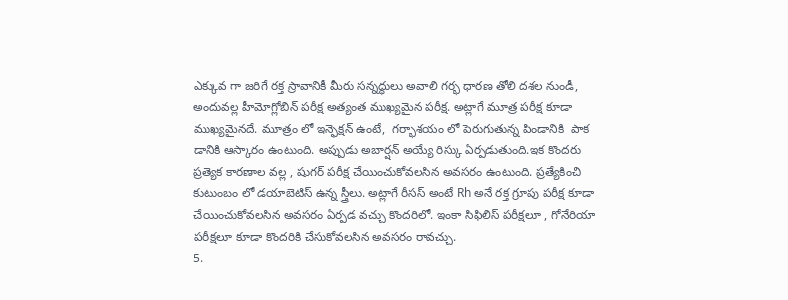ఎక్కువ గా జరిగే రక్త స్రావానికీ మీరు సన్నద్ధులు అవాలి గర్భ ధారణ తోలి దశల నుండీ, అందువల్ల హీమోగ్లోబిన్ పరీక్ష అత్యంత ముఖ్యమైన పరీక్ష. అట్లాగే మూత్ర పరీక్ష కూడా ముఖ్యమైనదే. మూత్రం లో ఇన్ఫెక్షన్ ఉంటే,  గర్భాశయం లో పెరుగుతున్న పిండానికి  పాక డానికి ఆస్కారం ఉంటుంది. అప్పుడు అబార్షన్ అయ్యే రిస్కు ఏర్పడుతుంది.ఇక కొందరు ప్రత్యెక కారణాల వల్ల , షుగర్ పరీక్ష చేయించుకోవలసిన అవసరం ఉంటుంది. ప్రత్యేకించి కుటుంబం లో డయాబెటిస్ ఉన్న స్త్రీలు. అట్లాగే రీసస్ అంటే Rh అనే రక్త గ్రూపు పరీక్ష కూడా చేయించుకోవలసిన అవసరం ఏర్పడ వచ్చు కొందరిలో. ఇంకా సిఫిలిస్ పరీక్షలూ , గోనేరియా పరీక్షలూ కూడా కొందరికి చేసుకోవలసిన అవసరం రావచ్చు.
5.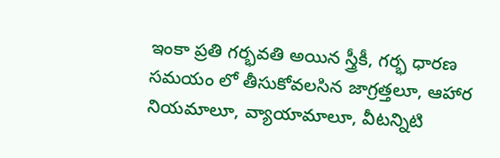ఇంకా ప్రతి గర్భవతి అయిన స్త్రీకీ, గర్భ ధారణ సమయం లో తీసుకోవలసిన జాగ్రత్తలూ, ఆహార నియమాలూ, వ్యాయామాలూ, వీటన్నిటి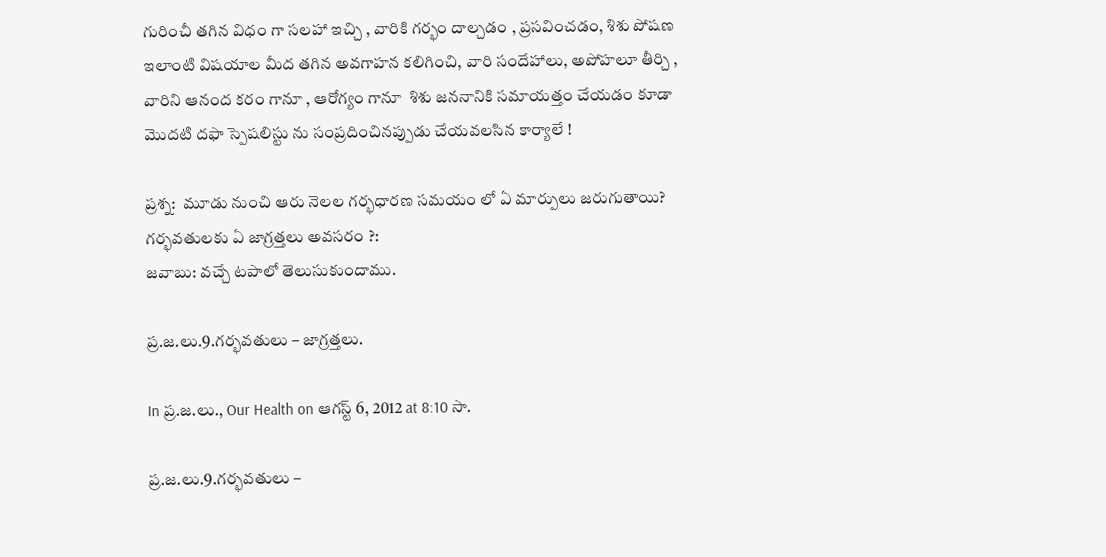గురించీ తగిన విధం గా సలహా ఇచ్చి , వారికి గర్భం దాల్చడం , ప్రసవించడం, శిశు పోషణ ఇలాంటి విషయాల మీద తగిన అవగాహన కలిగించి, వారి సందేహాలు, అపోహలూ తీర్చి , వారిని ఆనంద కరం గానూ , ఆరోగ్యం గానూ  శిశు జననానికి సమాయత్తం చేయడం కూడా మొదటి దఫా స్పెషలిస్టు ను సంప్రదించినప్పుడు చేయవలసిన కార్యాలే !

ప్రశ్న:  మూడు నుంచి ఆరు నెలల గర్భధారణ సమయం లో ఏ మార్పులు జరుగుతాయి?  గర్భవతులకు ఏ జాగ్రత్తలు అవసరం ?:
జవాబు: వచ్చే టపాలో తెలుసుకుందాము.

ప్ర.జ.లు.9.గర్భవతులు – జాగ్రత్తలు.

In ప్ర.జ.లు., Our Health on ఆగస్ట్ 6, 2012 at 8:10 సా.

ప్ర.జ.లు.9.గర్భవతులు –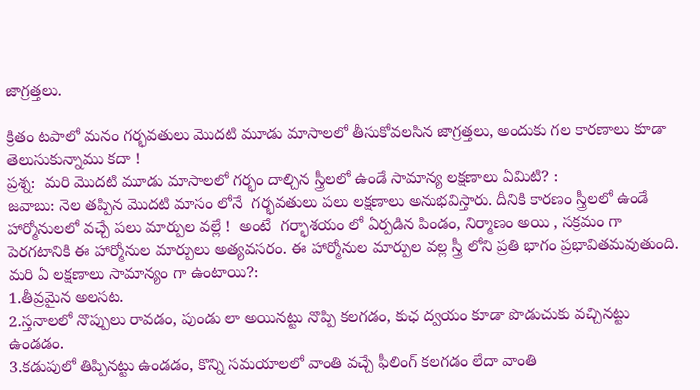జాగ్రత్తలు.

క్రితం టపాలో మనం గర్భవతులు మొదటి మూడు మాసాలలో తీసుకోవలసిన జాగ్రత్తలు, అందుకు గల కారణాలు కూడా తెలుసుకున్నాము కదా !
ప్రశ్న:  మరి మొదటి మూడు మాసాలలో గర్భం దాల్చిన స్త్రీలలో ఉండే సామాన్య లక్షణాలు ఏమిటి? :
జవాబు: నెల తప్పిన మొదటి మాసం లోనే  గర్భవతులు పలు లక్షణాలు అనుభవిస్తారు. దీనికి కారణం స్త్రీలలో ఉండే హార్మోనులలో వచ్చే పలు మార్పుల వల్లే !  అంటే  గర్భాశయం లో ఏర్పడిన పిండం, నిర్మాణం అయి , సక్రమం గా పెరగటానికి ఈ హార్మోనుల మార్పులు అత్యవసరం. ఈ హార్మోనుల మార్పుల వల్ల స్త్రీ లోని ప్రతి భాగం ప్రభావితమవుతుంది.
మరి ఏ లక్షణాలు సామాన్యం గా ఉంటాయి?:
1.తీవ్రమైన అలసట.
2.స్తనాలలో నొప్పులు రావడం, పుండు లా అయినట్టు నొప్పి కలగడం, కుఛ ద్వయం కూడా పొడుచుకు వచ్చినట్టు ఉండడం.
3.కడుపులో తిప్పినట్టు ఉండడం, కొన్ని సమయాలలో వాంతి వచ్చే ఫీలింగ్ కలగడం లేదా వాంతి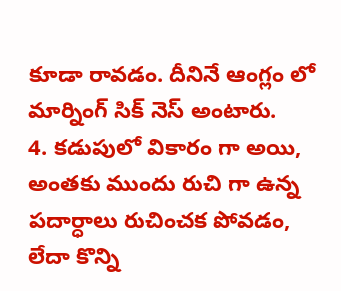కూడా రావడం. దీనినే ఆంగ్లం లో మార్నింగ్ సిక్ నెస్ అంటారు.
4. కడుపులో వికారం గా అయి, అంతకు ముందు రుచి గా ఉన్న పదార్ధాలు రుచించక పోవడం, లేదా కొన్ని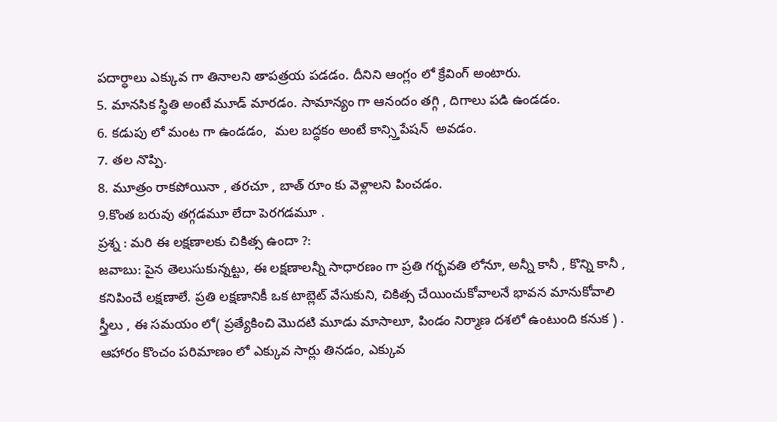పదార్ధాలు ఎక్కువ గా తినాలని తాపత్రయ పడడం. దీనిని ఆంగ్లం లో క్రేవింగ్ అంటారు.
5. మానసిక స్థితి అంటే మూడ్ మారడం. సామాన్యం గా ఆనందం తగ్గి , దిగాలు పడి ఉండడం.
6. కడుపు లో మంట గా ఉండడం,  మల బద్ధకం అంటే కాన్స్తిపేషన్  అవడం.
7. తల నొప్పి.
8. మూత్రం రాకపోయినా , తరచూ , బాత్ రూం కు వెళ్లాలని పించడం.
9.కొంత బరువు తగ్గడమూ లేదా పెరగడమూ .
ప్రశ్న : మరి ఈ లక్షణాలకు చికిత్స ఉందా ?:
జవాబు: పైన తెలుసుకున్నట్టు, ఈ లక్షణాలన్నీ సాధారణం గా ప్రతి గర్భవతి లోనూ, అన్నీ కానీ , కొన్ని కానీ , కనిపించే లక్షణాలే. ప్రతి లక్షణానికీ ఒక టాబ్లెట్ వేసుకుని, చికిత్స చేయించుకోవాలనే భావన మానుకోవాలి స్త్రీలు , ఈ సమయం లో( ప్రత్యేకించి మొదటి మూడు మాసాలూ, పిండం నిర్మాణ దశలో ఉంటుంది కనుక ) . ఆహారం కొంచం పరిమాణం లో ఎక్కువ సార్లు తినడం, ఎక్కువ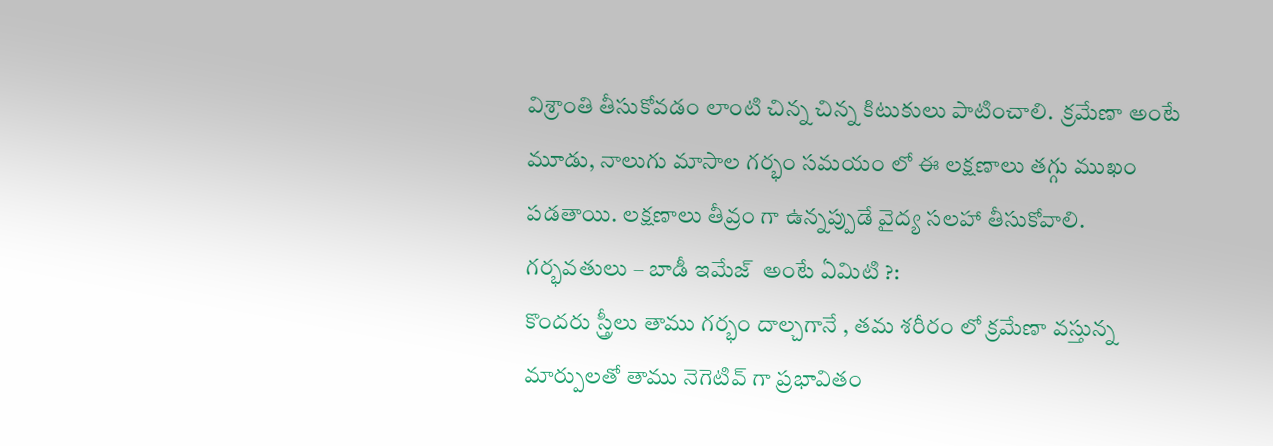విశ్రాంతి తీసుకోవడం లాంటి చిన్న చిన్న కిటుకులు పాటించాలి.  క్రమేణా అంటే  మూడు, నాలుగు మాసాల గర్భం సమయం లో ఈ లక్షణాలు తగ్గు ముఖం పడతాయి. లక్షణాలు తీవ్రం గా ఉన్నప్పుడే వైద్య సలహా తీసుకోవాలి.
గర్భవతులు – బాడీ ఇమేజ్  అంటే ఏమిటి ?:
కొందరు స్త్రీలు తాము గర్భం దాల్చగానే , తమ శరీరం లో క్రమేణా వస్తున్న మార్పులతో తాము నెగెటివ్ గా ప్రభావితం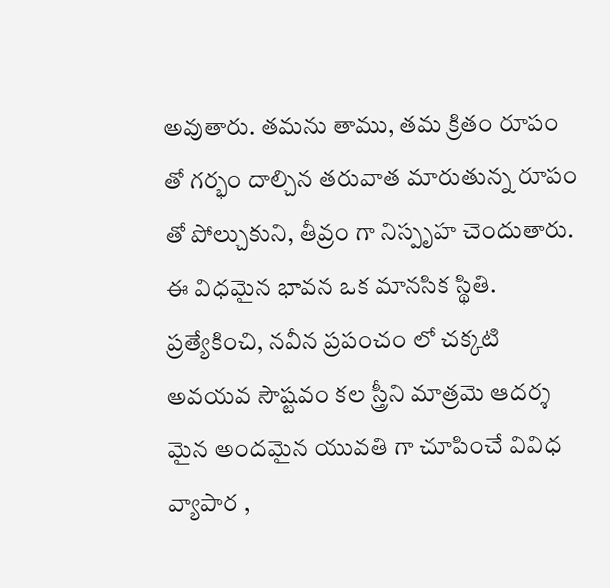అవుతారు. తమను తాము, తమ క్రితం రూపం తో గర్భం దాల్చిన తరువాత మారుతున్న రూపం తో పోల్చుకుని, తీవ్రం గా నిస్పృహ చెందుతారు. ఈ విధమైన భావన ఒక మానసిక స్థితి.  ప్రత్యేకించి, నవీన ప్రపంచం లో చక్కటి అవయవ సౌష్టవం కల స్త్రీని మాత్రమె ఆదర్శ మైన అందమైన యువతి గా చూపించే వివిధ వ్యాపార ,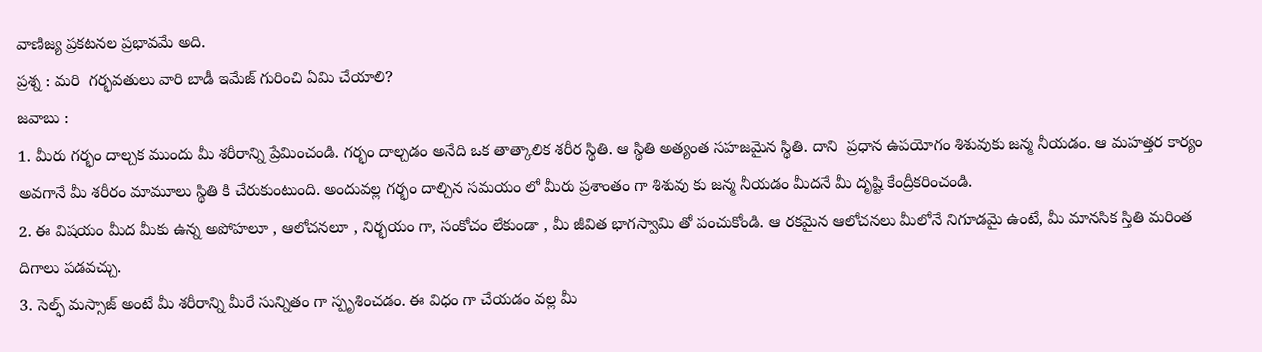వాణిజ్య ప్రకటనల ప్రభావమే అది.
ప్రశ్న : మరి  గర్భవతులు వారి బాడీ ఇమేజ్ గురించి ఏమి చేయాలి?
జవాబు :
1. మీరు గర్భం దాల్చక ముందు మీ శరీరాన్ని ప్రేమించండి. గర్భం దాల్చడం అనేది ఒక తాత్కాలిక శరీర స్థితి. ఆ స్థితి అత్యంత సహజమైన స్థితి. దాని  ప్రధాన ఉపయోగం శిశువుకు జన్మ నీయడం. ఆ మహత్తర కార్యం  అవగానే మీ శరీరం మామూలు స్థితి కి చేరుకుంటుంది. అందువల్ల గర్భం దాల్చిన సమయం లో మీరు ప్రశాంతం గా శిశువు కు జన్మ నీయడం మీదనే మీ దృష్టి కేంద్రీకరించండి.
2. ఈ విషయం మీద మీకు ఉన్న అపోహలూ , ఆలోచనలూ , నిర్భయం గా, సంకోచం లేకుండా , మీ జీవిత భాగస్వామి తో పంచుకోండి. ఆ రకమైన ఆలోచనలు మీలోనే నిగూడమై ఉంటే, మీ మానసిక స్తితి మరింత దిగాలు పడవచ్చు.
3. సెల్ఫ్ మస్సాజ్ అంటే మీ శరీరాన్ని మీరే సున్నితం గా స్పృశించడం. ఈ విధం గా చేయడం వల్ల మీ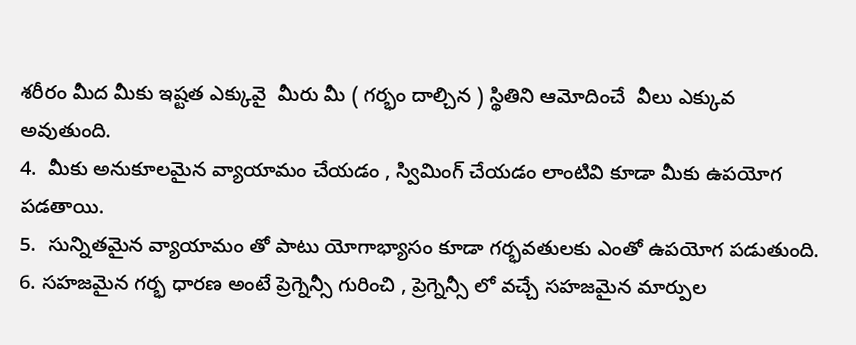శరీరం మీద మీకు ఇష్టత ఎక్కువై  మీరు మీ ( గర్భం దాల్చిన ) స్థితిని ఆమోదించే  వీలు ఎక్కువ అవుతుంది.
4.  మీకు అనుకూలమైన వ్యాయామం చేయడం , స్విమింగ్ చేయడం లాంటివి కూడా మీకు ఉపయోగ పడతాయి.
5.  సున్నితమైన వ్యాయామం తో పాటు యోగాభ్యాసం కూడా గర్భవతులకు ఎంతో ఉపయోగ పడుతుంది.
6. సహజమైన గర్భ ధారణ అంటే ప్రెగ్నెన్సీ గురించి , ప్రెగ్నెన్సీ లో వచ్చే సహజమైన మార్పుల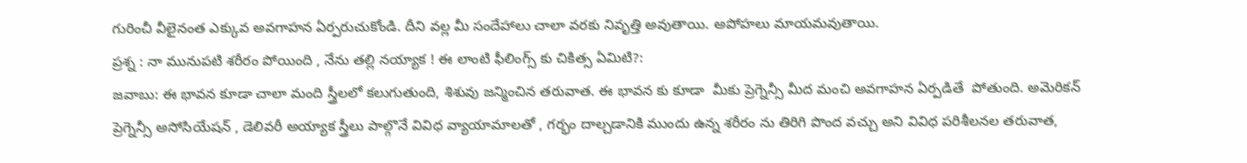గురించీ వీలైనంత ఎక్కువ అవగాహన ఏర్పరుచుకోండి. దీని వల్ల మీ సందేహాలు చాలా వరకు నివృత్తి అవుతాయి. అపోహలు మాయమవుతాయి.
ప్రశ్న : నా మునుపటి శరీరం పోయింది , నేను తల్లి నయ్యాక ! ఈ లాంటి ఫీలింగ్స్ కు చికిత్స ఏమిటి?:
జవాబు: ఈ భావన కూడా చాలా మంది స్త్రీలలో కలుగుతుంది, శిశువు జన్మించిన తరువాత. ఈ భావన కు కూడా  మీకు ప్రెగ్నెన్సీ మీద మంచి అవగాహన ఏర్పడితే  పోతుంది. అమెరికన్ ప్రెగ్నెన్సీ అసోసియేషన్ , డెలివరీ అయ్యాక స్త్రీలు పాల్గొనే వివిధ వ్యాయామాలతో , గర్భం దాల్చడానికి ముందు ఉన్న శరీరం ను తిరిగి పొంద వచ్చు అని వివిధ పరిశీలనల తరువాత,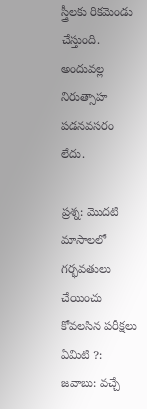స్త్రీలకు రికమెండు చేస్తుంది. అందువల్ల నిరుత్సాహ పడనవసరం లేదు.

ప్రశ్న: మొదటి మాసాలలో గర్భవతులు చేయించు కోవలసిన పరీక్షలు ఏమిటి ?:
జవాబు: వచ్చే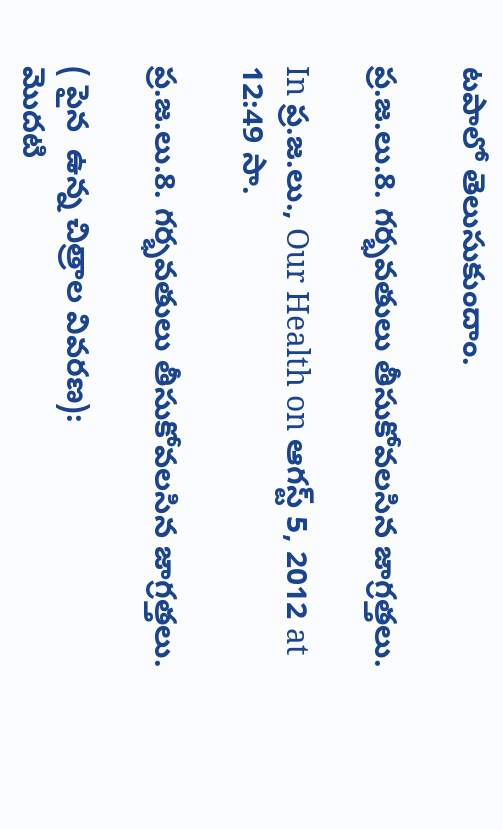టపాలో తెలుసుకుందాం.

ప్ర.జ.లు.8. గర్భవతులు తీసుకోవలసిన జాగ్రత్తలు.

In ప్ర.జ.లు., Our Health on ఆగస్ట్ 5, 2012 at 12:49 సా.

ప్ర.జ.లు.8. గర్భవతులు తీసుకోవలసిన జాగ్రత్తలు.

( పైన  ఉన్న చిత్రాల వివరణ):
మొదటి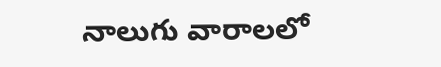నాలుగు వారాలలో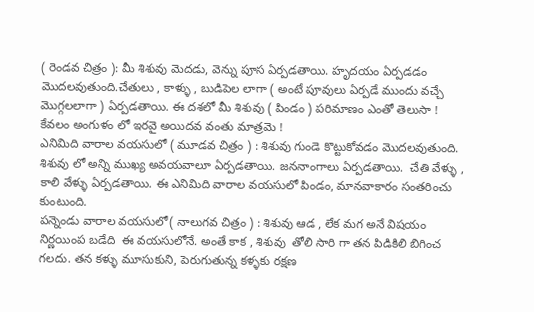( రెండవ చిత్రం ): మీ శిశువు మెదడు, వెన్ను పూస ఏర్పడతాయి. హృదయం ఏర్పడడం మొదలవుతుంది.చేతులు , కాళ్ళు , బుడిపెల లాగా ( అంటే పూవులు ఏర్పడే ముందు వచ్చే మొగ్గలలాగా ) ఏర్పడతాయి. ఈ దశలో మీ శిశువు ( పిండం ) పరిమాణం ఎంతో తెలుసా ! కేవలం అంగుళం లో ఇరవై అయిదవ వంతు మాత్రమె !
ఎనిమిది వారాల వయసులో ( మూడవ చిత్రం ) : శిశువు గుండె కొట్టుకోవడం మొదలవుతుంది. శిశువు లో అన్ని ముఖ్య అవయవాలూ ఏర్పడతాయి. జననాంగాలు ఏర్పడతాయి.  చేతి వేళ్ళు , కాలి వేళ్ళు ఏర్పడతాయి. ఈ ఎనిమిది వారాల వయసులో పిండం, మానవాకారం సంతరించు కుంటుంది.
పన్నెండు వారాల వయసులో( నాలుగవ చిత్రం ) : శిశువు ఆడ , లేక మగ అనే విషయం నిర్ణయింప బడేది  ఈ వయసులోనే. అంతే కాక , శిశువు  తోలి సారి గా తన పిడికిలి బిగించ గలదు. తన కళ్ళు మూసుకుని, పెరుగుతున్న కళ్ళకు రక్షణ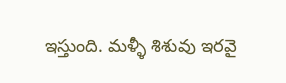ఇస్తుంది. మళ్ళీ శిశువు ఇరవై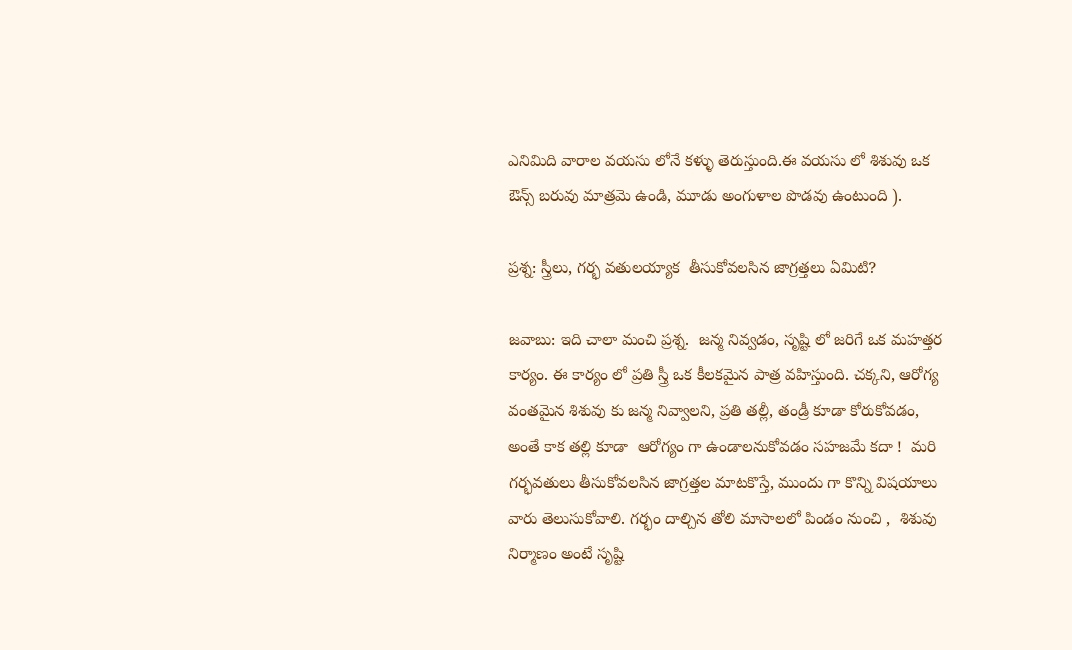ఎనిమిది వారాల వయసు లోనే కళ్ళు తెరుస్తుంది.ఈ వయసు లో శిశువు ఒక ఔన్స్ బరువు మాత్రమె ఉండి, మూడు అంగుళాల పొడవు ఉంటుంది ).

ప్రశ్న: స్త్రీలు, గర్భ వతులయ్యాక  తీసుకోవలసిన జాగ్రత్తలు ఏమిటి?

జవాబు: ఇది చాలా మంచి ప్రశ్న.  జన్మ నివ్వడం, సృష్టి లో జరిగే ఒక మహత్తర కార్యం. ఈ కార్యం లో ప్రతి స్త్రీ ఒక కీలకమైన పాత్ర వహిస్తుంది. చక్కని, ఆరోగ్య వంతమైన శిశువు కు జన్మ నివ్వాలని, ప్రతి తల్లీ, తండ్రీ కూడా కోరుకోవడం, అంతే కాక తల్లి కూడా  ఆరోగ్యం గా ఉండాలనుకోవడం సహజమే కదా !  మరి గర్భవతులు తీసుకోవలసిన జాగ్రత్తల మాటకొస్తే, ముందు గా కొన్ని విషయాలు వారు తెలుసుకోవాలి. గర్భం దాల్చిన తోలి మాసాలలో పిండం నుంచి ,  శిశువు నిర్మాణం అంటే సృష్టి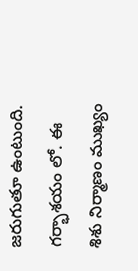జరుగుతూ ఉంటుంది. గర్భాశయం లో. ఈ  శిశు నిర్మాణం ముఖ్యం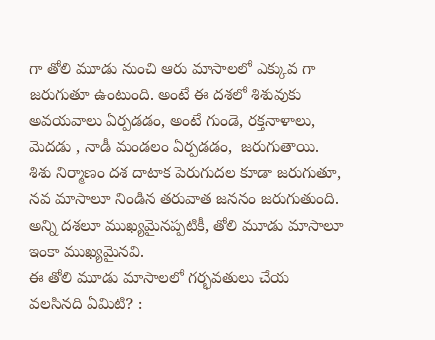గా తోలి మూడు నుంచి ఆరు మాసాలలో ఎక్కువ గా జరుగుతూ ఉంటుంది. అంటే ఈ దశలో శిశువుకు అవయవాలు ఏర్పడడం, అంటే గుండె, రక్తనాళాలు, మెదడు , నాడీ మండలం ఏర్పడడం,  జరుగుతాయి. శిశు నిర్మాణం దశ దాటాక పెరుగుదల కూడా జరుగుతూ,  నవ మాసాలూ నిండిన తరువాత జననం జరుగుతుంది. అన్ని దశలూ ముఖ్యమైనప్పటికీ, తోలి మూడు మాసాలూ ఇంకా ముఖ్యమైనవి.
ఈ తోలి మూడు మాసాలలో గర్భవతులు చేయ వలసినది ఏమిటి? :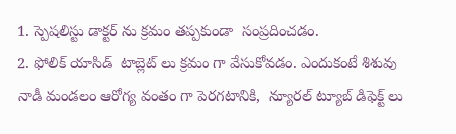1. స్పెషలిస్టు డాక్టర్ ను క్రమం తప్పకుండా  సంప్రదించడం.
2. ఫోలిక్ యాసిడ్  టాబ్లెట్ లు క్రమం గా వేసుకోవడం. ఎందుకంటే శిశువు నాడీ మండలం ఆరోగ్య వంతం గా పెరగటానికి,  న్యూరల్ ట్యూబ్ డిఫెక్ట్ లు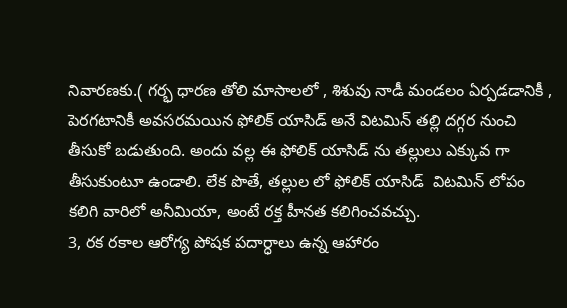నివారణకు.( గర్భ ధారణ తోలి మాసాలలో , శిశువు నాడీ మండలం ఏర్పడడానికీ , పెరగటానికీ అవసరమయిన ఫోలిక్ యాసిడ్ అనే విటమిన్ తల్లి దగ్గర నుంచి తీసుకో బడుతుంది. అందు వల్ల ఈ ఫోలిక్ యాసిడ్ ను తల్లులు ఎక్కువ గా తీసుకుంటూ ఉండాలి. లేక పొతే, తల్లుల లో ఫోలిక్ యాసిడ్  విటమిన్ లోపం కలిగి వారిలో అనీమియా, అంటే రక్త హీనత కలిగించవచ్చు.
3, రక రకాల ఆరోగ్య పోషక పదార్ధాలు ఉన్న ఆహారం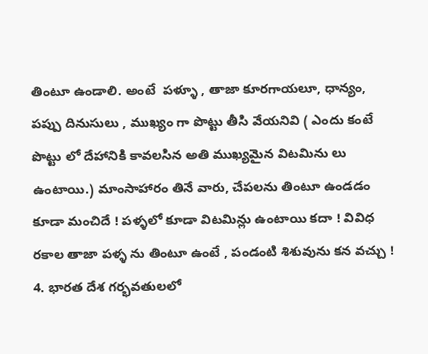తింటూ ఉండాలి. అంటే  పళ్ళూ , తాజా కూరగాయలూ, ధాన్యం, పప్పు దినుసులు , ముఖ్యం గా పొట్టు తీసి వేయనివి ( ఎందు కంటే పొట్టు లో దేహానికి కావలసిన అతి ముఖ్యమైన విటమిను లు ఉంటాయి.) మాంసాహారం తినే వారు, చేపలను తింటూ ఉండడం కూడా మంచిదే ! పళ్ళలో కూడా విటమిన్లు ఉంటాయి కదా ! వివిధ రకాల తాజా పళ్ళ ను తింటూ ఉంటే , పండంటి శిశువును కన వచ్చు !
4. భారత దేశ గర్భవతులలో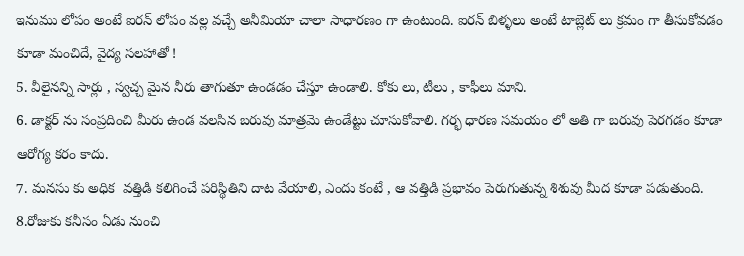ఇనుము లోపం అంటే ఐరన్ లోపం వల్ల వచ్చే అనీమియా చాలా సాధారణం గా ఉంటుంది. ఐరన్ బిళ్ళలు అంటే టాబ్లెట్ లు క్రమం గా తీసుకోవడం కూడా మంచిదే, వైద్య సలహాతో !
5. వీలైనన్ని సార్లు , స్వచ్చ మైన నీరు తాగుతూ ఉండడం చేస్తూ ఉండాలి. కోకు లు, టీలు , కాఫీలు మాని.
6. డాక్టర్ ను సంప్రదించి మీరు ఉండ వలసిన బరువు మాత్రమె ఉండేట్టు చూసుకోవాలి. గర్భ ధారణ సమయం లో అతి గా బరువు పెరగడం కూడా ఆరోగ్య కరం కాదు.
7. మనసు కు అధిక  వత్తిడి కలిగించే పరిస్థితిని దాట వేయాలి, ఎందు కంటే , ఆ వత్తిడి ప్రభావం పెరుగుతున్న శిశువు మీద కూడా పడుతుంది.
8.రోజుకు కనీసం ఏడు నుంచి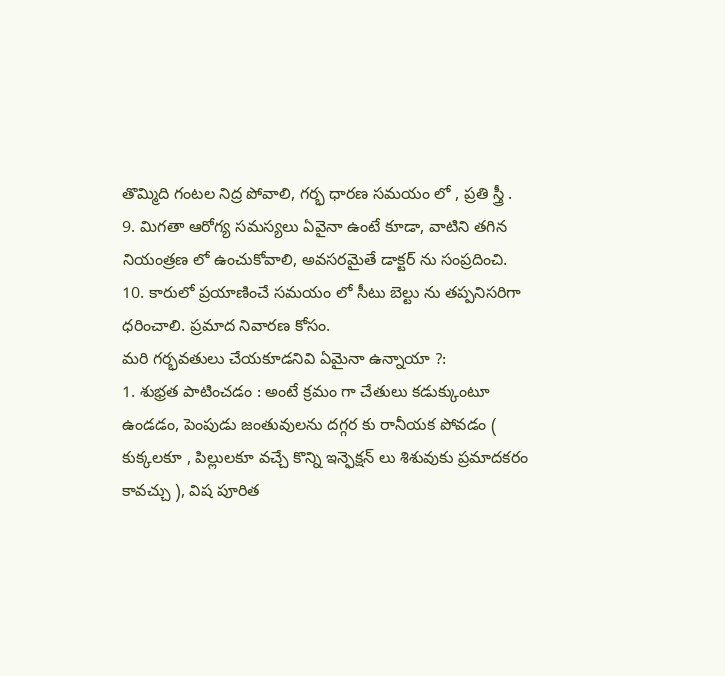తొమ్మిది గంటల నిద్ర పోవాలి, గర్భ ధారణ సమయం లో , ప్రతి స్త్రీ .
9. మిగతా ఆరోగ్య సమస్యలు ఏవైనా ఉంటే కూడా, వాటిని తగిన నియంత్రణ లో ఉంచుకోవాలి, అవసరమైతే డాక్టర్ ను సంప్రదించి.
10. కారులో ప్రయాణించే సమయం లో సీటు బెల్టు ను తప్పనిసరిగా ధరించాలి. ప్రమాద నివారణ కోసం.
మరి గర్భవతులు చేయకూడనివి ఏమైనా ఉన్నాయా ?:
1. శుభ్రత పాటించడం : అంటే క్రమం గా చేతులు కడుక్కుంటూ ఉండడం, పెంపుడు జంతువులను దగ్గర కు రానీయక పోవడం (  కుక్కలకూ , పిల్లులకూ వచ్చే కొన్ని ఇన్ఫెక్షన్ లు శిశువుకు ప్రమాదకరం కావచ్చు ), విష పూరిత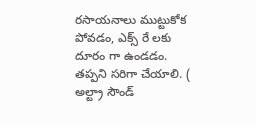రసాయనాలు ముట్టుకోక పోవడం, ఎక్స్ రే లకు దూరం గా ఉండడం. తప్పని సరిగా చేయాలి. ( అల్ట్రా సౌండ్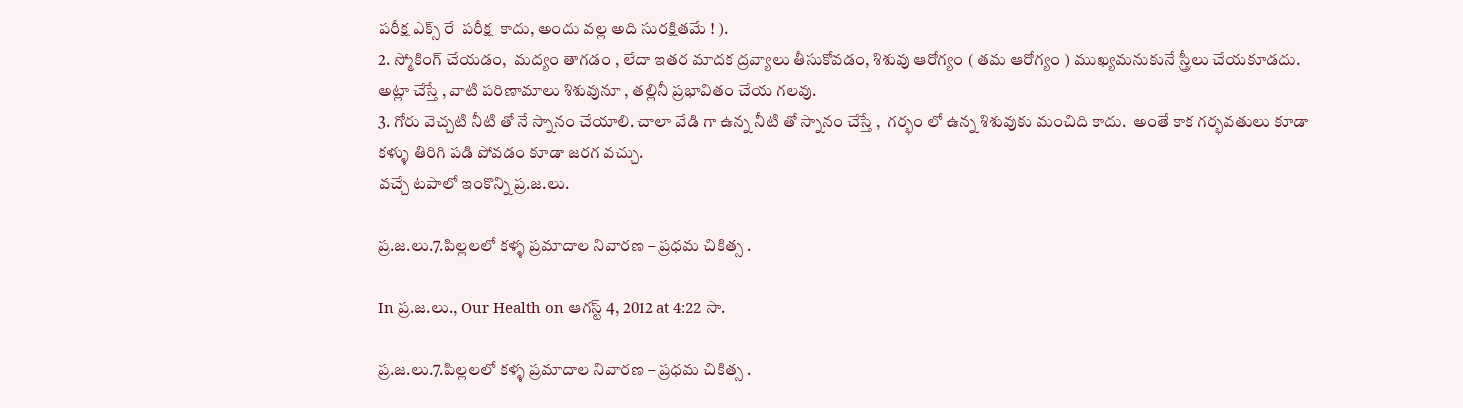పరీక్ష ఎక్స్ రే  పరీక్ష  కాదు, అందు వల్ల అది సురక్షితమే ! ).
2. స్మోకింగ్ చేయడం,  మద్యం తాగడం , లేదా ఇతర మాదక ద్రవ్యాలు తీసుకోవడం, శిశువు ఆరోగ్యం ( తమ ఆరోగ్యం ) ముఖ్యమనుకునే స్త్రీలు చేయకూడదు. అట్లా చేస్తే , వాటి పరిణామాలు శిశువునూ , తల్లినీ ప్రభావితం చేయ గలవు.
3. గోరు వెచ్చటి నీటి తో నే స్నానం చేయాలి. చాలా వేడి గా ఉన్న నీటి తో స్నానం చేస్తే ,  గర్భం లో ఉన్న శిశువుకు మంచిది కాదు.  అంతే కాక గర్భవతులు కూడా కళ్ళు తిరిగి పడి పోవడం కూడా జరగ వచ్చు.
వచ్చే టపాలో ఇంకొన్ని ప్ర.జ.లు.

ప్ర.జ.లు.7.పిల్లలలో కళ్ళ ప్రమాదాల నివారణ – ప్రధమ చికిత్స .

In ప్ర.జ.లు., Our Health on ఆగస్ట్ 4, 2012 at 4:22 సా.

ప్ర.జ.లు.7.పిల్లలలో కళ్ళ ప్రమాదాల నివారణ – ప్రధమ చికిత్స .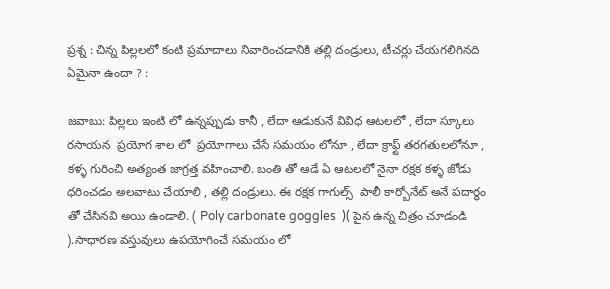ప్రశ్న : చిన్న పిల్లలలో కంటి ప్రమాదాలు నివారించడానికి తల్లి దండ్రులు, టీచర్లు చేయగలిగినది ఏమైనా ఉందా ? :

జవాబు: పిల్లలు ఇంటి లో ఉన్నప్పుడు కానీ , లేదా ఆడుకునే వివిధ ఆటలలో , లేదా స్కూలు రసాయన  ప్రయోగ శాల లో  ప్రయోగాలు చేసే సమయం లోనూ , లేదా క్రాఫ్ట్ తరగతులలోనూ , కళ్ళ గురించి అత్యంత జాగ్రత్త వహించాలి. బంతి తో ఆడే ఏ ఆటలలో నైనా రక్షక కళ్ళ జోడు ధరించడం అలవాటు చేయాలి , తల్లి దండ్రులు. ఈ రక్షక గాగుల్స్  పాలీ కార్బోనేట్ అనే పదార్ధం తో చేసినవి అయి ఉండాలి. ( Poly carbonate goggles  )( పైన ఉన్న చిత్రం చూడండి ).సాధారణ వస్తువులు ఉపయోగించే సమయం లో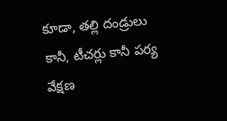కూడా, తల్లి దండ్రులు కానీ, టీచర్లు కానీ పర్య వేక్షణ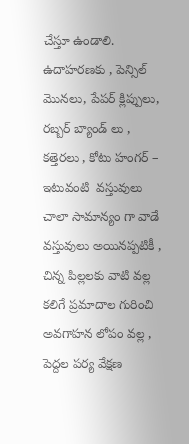చేస్తూ ఉండాలి. ఉదాహరణకు , పెన్సిల్ మొనలు, పేపర్ క్లిప్పులు, రబ్బర్ బ్యాండ్ లు , కత్తెరలు , కోటు హంగర్ – ఇటువంటి  వస్తువులు చాలా సామాన్యం గా వాడే వస్తువులు అయినప్పటికీ , చిన్న పిల్లలకు వాటి వల్ల కలిగే ప్రమాదాల గురించి అవగాహన లోపం వల్ల , పెద్దల పర్య వేక్షణ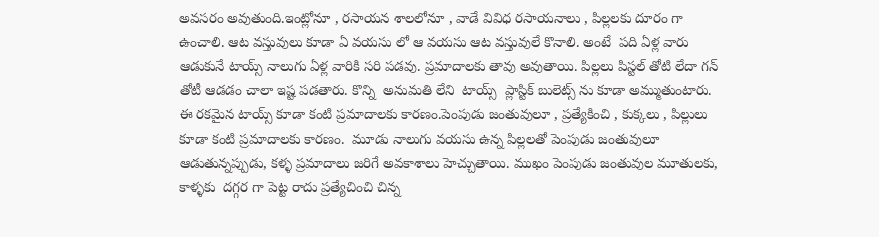అవసరం అవుతుంది.ఇంట్లోనూ , రసాయన శాలలోనూ , వాడే వివిధ రసాయనాలు , పిల్లలకు దూరం గా ఉంచాలి. ఆట వస్తువులు కూడా ఏ వయసు లో ఆ వయసు ఆట వస్తువులే కొనాలి. అంటే  పది ఏళ్ల వారు ఆడుకునే టాయ్స్ నాలుగు ఏళ్ల వారికి సరి పడవు. ప్రమాదాలకు తావు అవుతాయి. పిల్లలు పిస్టల్ తోటి లేదా గన్ తోటీ ఆడడం చాలా ఇష్ట పడతారు. కొన్ని  అనుమతి లేని  టాయ్స్  ప్లాస్టిక్ బులెట్స్ ను కూడా అమ్ముతుంటారు. ఈ రకమైన టాయ్స్ కూడా కంటి ప్రమాదాలకు కారణం.పెంపుడు జంతువులూ , ప్రత్యేకించి , కుక్కలు , పిల్లులు కూడా కంటి ప్రమాదాలకు కారణం.  మూడు నాలుగు వయసు ఉన్న పిల్లలతో పెంపుడు జంతువులూ ఆడుతున్నప్పుడు, కళ్ళ ప్రమాదాలు జరిగే అవకాశాలు హెచ్చుతాయి. ముఖం పెంపుడు జంతువుల మూతులకు, కాళ్ళకు  దగ్గర గా పెట్ట రాదు ప్రత్యేచించి చిన్న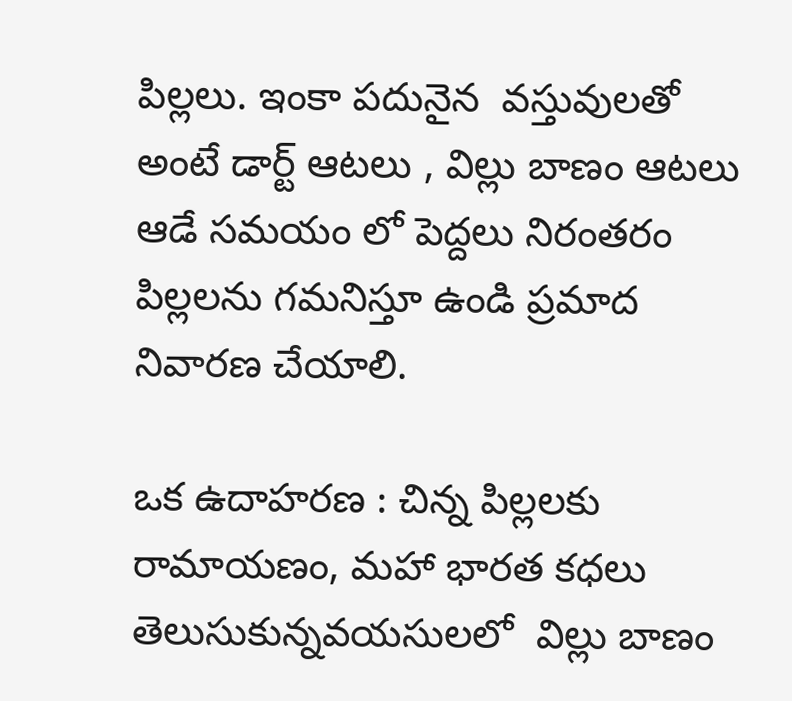పిల్లలు. ఇంకా పదునైన  వస్తువులతో అంటే డార్ట్ ఆటలు , విల్లు బాణం ఆటలు ఆడే సమయం లో పెద్దలు నిరంతరం పిల్లలను గమనిస్తూ ఉండి ప్రమాద నివారణ చేయాలి.

ఒక ఉదాహరణ : చిన్న పిల్లలకు రామాయణం, మహా భారత కధలు తెలుసుకున్నవయసులలో  విల్లు బాణం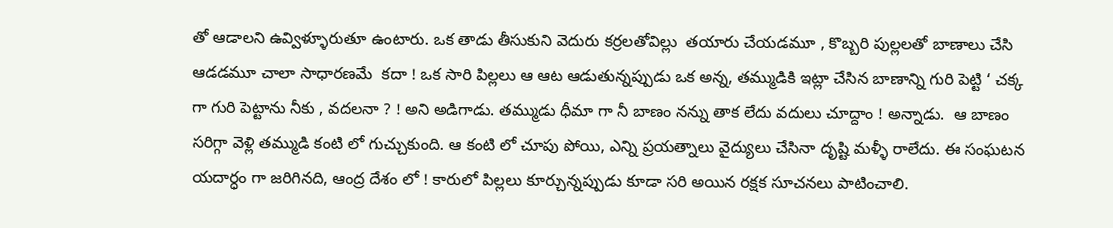తో ఆడాలని ఉవ్విళ్ళూరుతూ ఉంటారు. ఒక తాడు తీసుకుని వెదురు కర్రలతోవిల్లు  తయారు చేయడమూ , కొబ్బరి పుల్లలతో బాణాలు చేసి ఆడడమూ చాలా సాధారణమే  కదా ! ఒక సారి పిల్లలు ఆ ఆట ఆడుతున్నప్పుడు ఒక అన్న, తమ్ముడికి ఇట్లా చేసిన బాణాన్ని గురి పెట్టి ‘ చక్క గా గురి పెట్టాను నీకు , వదలనా ? ! అని అడిగాడు. తమ్ముడు ధీమా గా నీ బాణం నన్ను తాక లేదు వదులు చూద్దాం ! అన్నాడు.  ఆ బాణం సరిగ్గా వెళ్లి తమ్ముడి కంటి లో గుచ్చుకుంది. ఆ కంటి లో చూపు పోయి, ఎన్ని ప్రయత్నాలు వైద్యులు చేసినా దృష్టి మళ్ళీ రాలేదు. ఈ సంఘటన యదార్ధం గా జరిగినది, ఆంద్ర దేశం లో ! కారులో పిల్లలు కూర్చున్నప్పుడు కూడా సరి అయిన రక్షక సూచనలు పాటించాలి.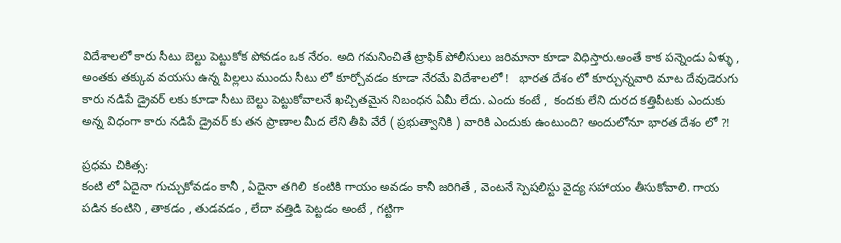విదేశాలలో కారు సీటు బెల్టు పెట్టుకోక పోవడం ఒక నేరం. అది గమనించితే ట్రాఫిక్ పోలీసులు జరిమానా కూడా విధిస్తారు.అంతే కాక పన్నెండు ఏళ్ళు , అంతకు తక్కువ వయసు ఉన్న పిల్లలు ముందు సీటు లో కూర్చోవడం కూడా నేరమే విదేశాలలో !   భారత దేశం లో కూర్చున్నవారి మాట దేవుడెరుగు కారు నడిపే డ్రైవర్ లకు కూడా సీటు బెల్టు పెట్టుకోవాలనే ఖచ్చితమైన నిబంధన ఏమీ లేదు. ఎందు కంటే ,  కందకు లేని దురద కత్తిపీటకు ఎందుకు అన్న విధంగా కారు నడిపే డ్రైవర్ కు తన ప్రాణాల మీద లేని తీపి వేరే ( ప్రభుత్వానికి ) వారికి ఎందుకు ఉంటుంది? అందులోనూ భారత దేశం లో ?!

ప్రధమ చికిత్స:
కంటి లో ఏదైనా గుచ్చుకోవడం కానీ , ఏదైనా తగిలి  కంటికి గాయం అవడం కానీ జరిగితే , వెంటనే స్పెషలిస్టు వైద్య సహాయం తీసుకోవాలి. గాయ పడిన కంటిని , తాకడం , తుడవడం , లేదా వత్తిడి పెట్టడం అంటే , గట్టిగా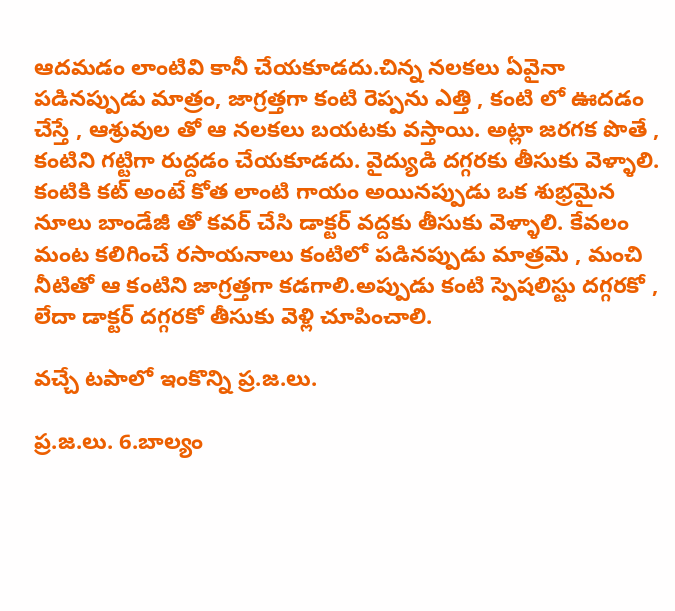ఆదమడం లాంటివి కానీ చేయకూడదు.చిన్న నలకలు ఏవైనా పడినప్పుడు మాత్రం, జాగ్రత్తగా కంటి రెప్పను ఎత్తి , కంటి లో ఊదడం చేస్తే , ఆశ్రువుల తో ఆ నలకలు బయటకు వస్తాయి. అట్లా జరగక పొతే , కంటిని గట్టిగా రుద్దడం చేయకూడదు. వైద్యుడి దగ్గరకు తీసుకు వెళ్ళాలి. కంటికి కట్ అంటే కోత లాంటి గాయం అయినప్పుడు ఒక శుభ్రమైన నూలు బాండేజీ తో కవర్ చేసి డాక్టర్ వద్దకు తీసుకు వెళ్ళాలి. కేవలం మంట కలిగించే రసాయనాలు కంటిలో పడినప్పుడు మాత్రమె , మంచి నీటితో ఆ కంటిని జాగ్రత్తగా కడగాలి.అప్పుడు కంటి స్పెషలిస్టు దగ్గరకో , లేదా డాక్టర్ దగ్గరకో తీసుకు వెళ్లి చూపించాలి.

వచ్చే టపాలో ఇంకొన్ని ప్ర.జ.లు.

ప్ర.జ.లు. 6.బాల్యం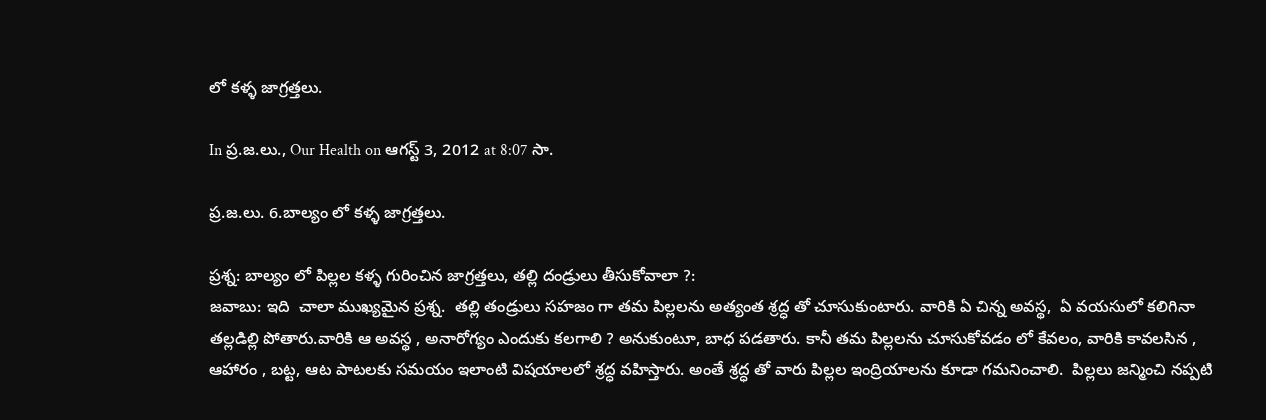లో కళ్ళ జాగ్రత్తలు.

In ప్ర.జ.లు., Our Health on ఆగస్ట్ 3, 2012 at 8:07 సా.

ప్ర.జ.లు. 6.బాల్యం లో కళ్ళ జాగ్రత్తలు.

ప్రశ్న: బాల్యం లో పిల్లల కళ్ళ గురించిన జాగ్రత్తలు, తల్లి దండ్రులు తీసుకోవాలా ?:
జవాబు: ఇది  చాలా ముఖ్యమైన ప్రశ్న.  తల్లి తండ్రులు సహజం గా తమ పిల్లలను అత్యంత శ్రద్ధ తో చూసుకుంటారు. వారికి ఏ చిన్న అవస్థ,  ఏ వయసులో కలిగినా తల్లడిల్లి పోతారు.వారికి ఆ అవస్థ , అనారోగ్యం ఎందుకు కలగాలి ? అనుకుంటూ, బాధ పడతారు. కానీ తమ పిల్లలను చూసుకోవడం లో కేవలం, వారికి కావలసిన , ఆహారం , బట్ట, ఆట పాటలకు సమయం ఇలాంటి విషయాలలో శ్రద్ధ వహిస్తారు. అంతే శ్రద్ధ తో వారు పిల్లల ఇంద్రియాలను కూడా గమనించాలి.  పిల్లలు జన్మించి నప్పటి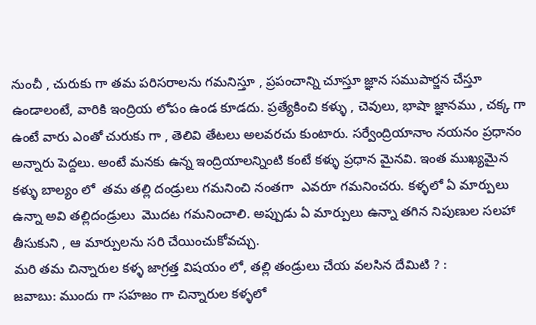నుంచీ , చురుకు గా తమ పరిసరాలను గమనిస్తూ , ప్రపంచాన్ని చూస్తూ జ్ఞాన సముపార్జన చేస్తూ ఉండాలంటే, వారికి ఇంద్రియ లోపం ఉండ కూడదు. ప్రత్యేకించి కళ్ళు , చెవులు, భాషా జ్ఞానము , చక్క గా ఉంటే వారు ఎంతో చురుకు గా , తెలివి తేటలు అలవరచు కుంటారు. సర్వేంద్రియానాం నయనం ప్రధానం అన్నారు పెద్దలు. అంటే మనకు ఉన్న ఇంద్రియాలన్నింటి కంటే కళ్ళు ప్రధాన మైనవి. ఇంత ముఖ్యమైన కళ్ళు బాల్యం లో  తమ తల్లి దండ్రులు గమనించి నంతగా  ఎవరూ గమనించరు. కళ్ళలో ఏ మార్పులు ఉన్నా అవి తల్లిదండ్రులు  మొదట గమనించాలి. అప్పుడు ఏ మార్పులు ఉన్నా తగిన నిపుణుల సలహా తీసుకుని , ఆ మార్పులను సరి చేయించుకోవచ్చు.
మరి తమ చిన్నారుల కళ్ళ జాగ్రత్త విషయం లో, తల్లి తండ్రులు చేయ వలసిన దేమిటి ? :
జవాబు: ముందు గా సహజం గా చిన్నారుల కళ్ళలో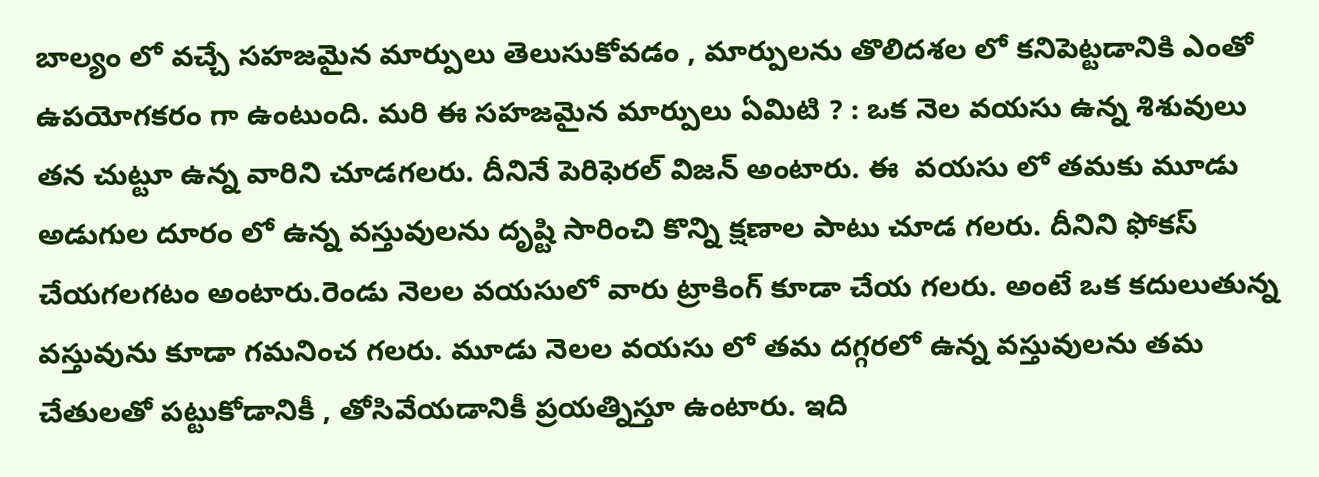బాల్యం లో వచ్చే సహజమైన మార్పులు తెలుసుకోవడం , మార్పులను తొలిదశల లో కనిపెట్టడానికి ఎంతో ఉపయోగకరం గా ఉంటుంది. మరి ఈ సహజమైన మార్పులు ఏమిటి ? : ఒక నెల వయసు ఉన్న శిశువులు  తన చుట్టూ ఉన్న వారిని చూడగలరు. దీనినే పెరిఫెరల్ విజన్ అంటారు. ఈ  వయసు లో తమకు మూడు అడుగుల దూరం లో ఉన్న వస్తువులను దృష్టి సారించి కొన్ని క్షణాల పాటు చూడ గలరు. దీనిని ఫోకస్ చేయగలగటం అంటారు.రెండు నెలల వయసులో వారు ట్రాకింగ్ కూడా చేయ గలరు. అంటే ఒక కదులుతున్న వస్తువును కూడా గమనించ గలరు. మూడు నెలల వయసు లో తమ దగ్గరలో ఉన్న వస్తువులను తమ చేతులతో పట్టుకోడానికీ , తోసివేయడానికీ ప్రయత్నిస్తూ ఉంటారు. ఇది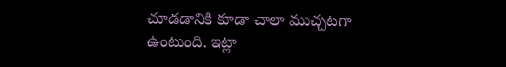చూడడానికి కూడా చాలా ముచ్చటగా ఉంటుంది. ఇట్లా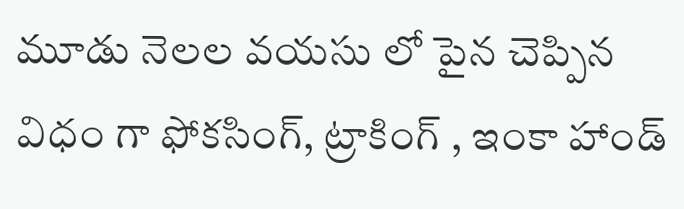మూడు నెలల వయసు లో పైన చెప్పిన విధం గా ఫోకసింగ్, ట్రాకింగ్ , ఇంకా హాండ్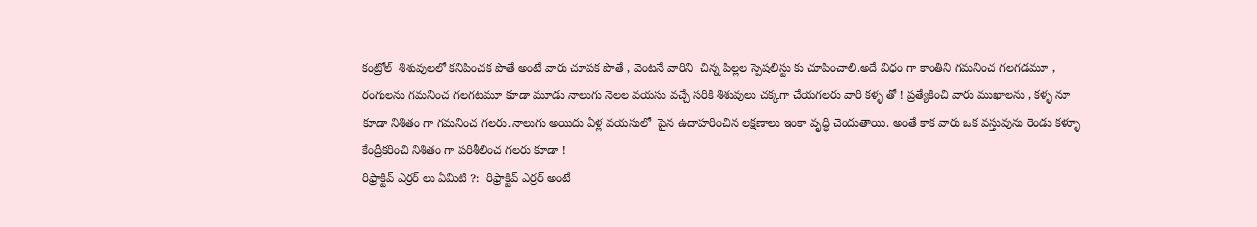కంట్రోల్  శిశువులలో కనిపించక పొతే అంటే వారు చూపక పొతే , వెంటనే వారిని  చిన్న పిల్లల స్పెషలిస్టు కు చూపించాలి.అదే విధం గా కాంతిని గమనించ గలగడమూ , రంగులను గమనించ గలగటమూ కూడా మూడు నాలుగు నెలల వయసు వచ్చే సరికి శిశువులు చక్కగా చేయగలరు వారి కళ్ళ తో ! ప్రత్యేకించి వారు ముఖాలను , కళ్ళ నూ  కూడా నిశితం గా గమనించ గలరు.నాలుగు అయిదు ఏళ్ల వయసులో  పైన ఉదాహరించిన లక్షణాలు ఇంకా వృద్ధి చెందుతాయి. అంతే కాక వారు ఒక వస్తువును రెండు కళ్ళూ కేంద్రీకరించి నిశితం గా పరిశీలించ గలరు కూడా !
రిఫ్రాక్టివ్ ఎర్రర్ లు ఏమిటి ?:  రిఫ్రాక్టివ్ ఎర్రర్ అంటే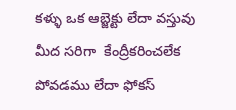కళ్ళు ఒక ఆబ్జెక్టు లేదా వస్తువు  మీద సరిగా  కేంద్రీకరించలేక  పోవడము లేదా ఫోకస్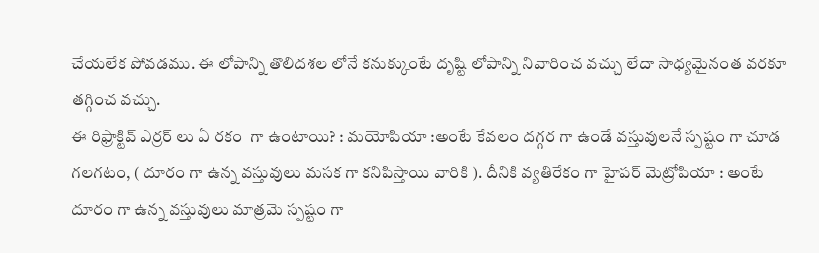చేయలేక పోవడము. ఈ లోపాన్ని తొలిదశల లోనే కనుక్కుంటే దృష్టి లోపాన్ని నివారించ వచ్చు లేదా సాధ్యమైనంత వరకూ తగ్గించ వచ్చు.
ఈ రిఫ్రాక్టివ్ ఎర్రర్ లు ఏ రకం  గా ఉంటాయి? : మయోపియా :అంటే కేవలం దగ్గర గా ఉండే వస్తువులనే స్పష్టం గా చూడ గలగటం, ( దూరం గా ఉన్న వస్తువులు మసక గా కనిపిస్తాయి వారికి ). దీనికి వ్యతిరేకం గా హైపర్ మెట్రోపియా : అంటే దూరం గా ఉన్న వస్తువులు మాత్రమె స్పష్టం గా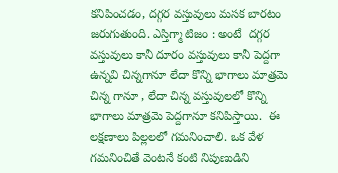కనిపించడం, దగ్గర వస్తువులు మసక బారటం జరుగుతుంది. ఎస్తిగ్మా టిజం : అంటే  దగ్గర వస్తువులు కానీ దూరం వస్తువులు కానీ పెద్దగా ఉన్నవి చిన్నగానూ లేదా కొన్ని భాగాలు మాత్రమె చిన్న గానూ , లేదా చిన్న వస్తువులలో కొన్ని భాగాలు మాత్రమె పెద్దగానూ కనిపిస్తాయి.  ఈ లక్షణాలు పిల్లలలో గమనించాలి. ఒక వేళ గమనించితే వెంటనే కంటి నిపుణుడిని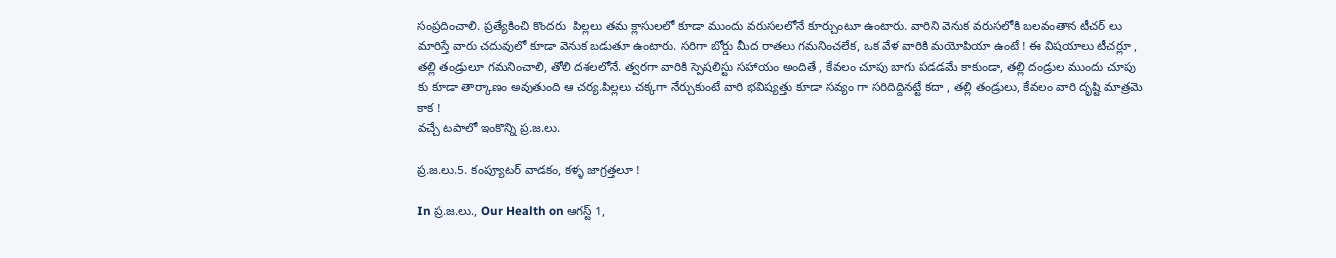సంప్రదించాలి. ప్రత్యేకించి కొందరు  పిల్లలు తమ క్లాసులలో కూడా ముందు వరుసలలోనే కూర్చుంటూ ఉంటారు. వారిని వెనుక వరుసలోకి బలవంతాన టీచర్ లు మారిస్తే వారు చదువులో కూడా వెనుక బడుతూ ఉంటారు. సరిగా బోర్డు మీద రాతలు గమనించలేక, ఒక వేళ వారికి మయోపియా ఉంటే ! ఈ విషయాలు టీచర్లూ , తల్లి తండ్రులూ గమనించాలి, తోలి దశలలోనే. త్వరగా వారికి స్పెషలిస్టు సహాయం అందితే , కేవలం చూపు బాగు పడడమే కాకుండా, తల్లి దండ్రుల ముందు చూపు కు కూడా తార్కాణం అవుతుంది ఆ చర్య.పిల్లలు చక్కగా నేర్చుకుంటే వారి భవిష్యత్తు కూడా సవ్యం గా సరిదిద్దినట్టే కదా , తల్లి తండ్రులు, కేవలం వారి దృష్టి మాత్రమె కాక !
వచ్చే టపాలో ఇంకొన్ని ప్ర.జ.లు.

ప్ర.జ.లు.5. కంప్యూటర్ వాడకం, కళ్ళ జాగ్రత్తలూ !

In ప్ర.జ.లు., Our Health on ఆగస్ట్ 1,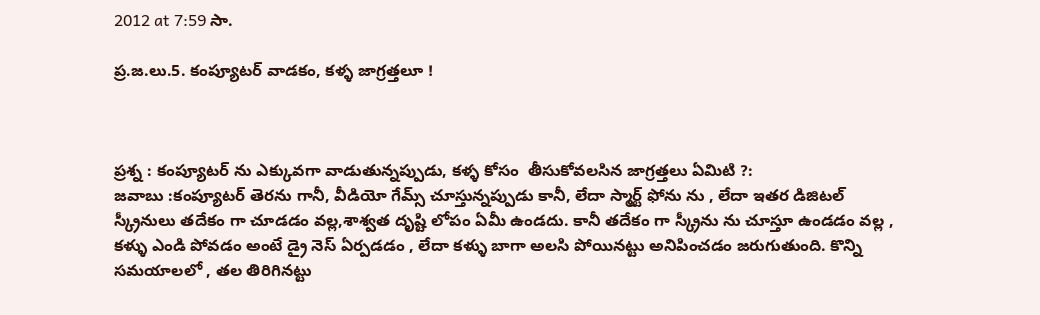2012 at 7:59 సా.

ప్ర.జ.లు.5. కంప్యూటర్ వాడకం, కళ్ళ జాగ్రత్తలూ !



ప్రశ్న : కంప్యూటర్ ను ఎక్కువగా వాడుతున్నప్పుడు, కళ్ళ కోసం  తీసుకోవలసిన జాగ్రత్తలు ఏమిటి ?:
జవాబు :కంప్యూటర్ తెరను గానీ, వీడియో గేమ్స్ చూస్తున్నప్పుడు కానీ, లేదా స్మార్ట్ ఫోను ను , లేదా ఇతర డిజిటల్ స్క్రీనులు తదేకం గా చూడడం వల్ల,శాశ్వత దృష్టి లోపం ఏమీ ఉండదు. కానీ తదేకం గా స్క్రీను ను చూస్తూ ఉండడం వల్ల , కళ్ళు ఎండి పోవడం అంటే డ్రై నెస్ ఏర్పడడం , లేదా కళ్ళు బాగా అలసి పోయినట్టు అనిపించడం జరుగుతుంది. కొన్ని సమయాలలో , తల తిరిగినట్టు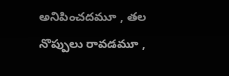అనిపించదమూ , తల నొప్పులు రావడమూ ,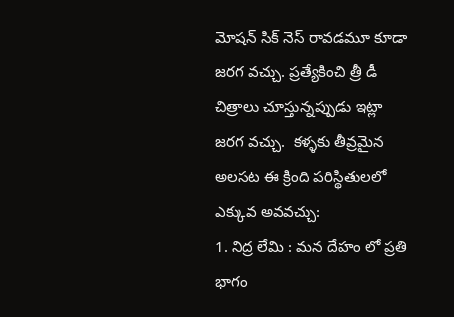మోషన్ సిక్ నెస్ రావడమూ కూడా జరగ వచ్చు. ప్రత్యేకించి త్రీ డీ చిత్రాలు చూస్తున్నప్పుడు ఇట్లా జరగ వచ్చు.  కళ్ళకు తీవ్రమైన అలసట ఈ క్రింది పరిస్థితులలో ఎక్కువ అవవచ్చు:
1. నిద్ర లేమి : మన దేహం లో ప్రతి భాగం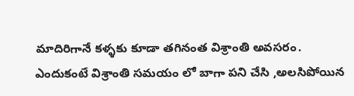మాదిరిగానే కళ్ళకు కూడా తగినంత విశ్రాంతి అవసరం. ఎందుకంటే విశ్రాంతి సమయం లో బాగా పని చేసి ,అలసిపోయిన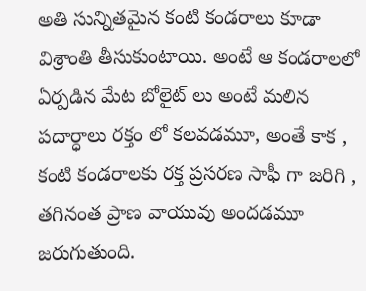అతి సున్నితమైన కంటి కండరాలు కూడా విశ్రాంతి తీసుకుంటాయి. అంటే ఆ కండరాలలో ఏర్పడిన మేట బోలైట్ లు అంటే మలిన పదార్ధాలు రక్తం లో కలవడమూ, అంతే కాక , కంటి కండరాలకు రక్త ప్రసరణ సాఫీ గా జరిగి , తగినంత ప్రాణ వాయువు అందడమూ జరుగుతుంది.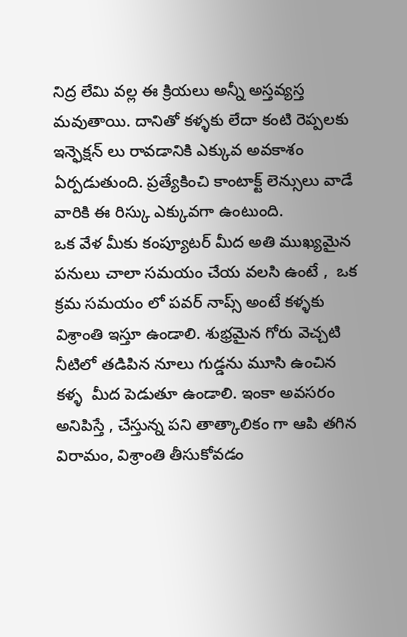నిద్ర లేమి వల్ల ఈ క్రియలు అన్నీ అస్తవ్యస్త మవుతాయి. దానితో కళ్ళకు లేదా కంటి రెప్పలకు ఇన్ఫెక్షన్ లు రావడానికి ఎక్కువ అవకాశం ఏర్పడుతుంది. ప్రత్యేకించి కాంటాక్ట్ లెన్సులు వాడే వారికి ఈ రిస్కు ఎక్కువగా ఉంటుంది.
ఒక వేళ మీకు కంప్యూటర్ మీద అతి ముఖ్యమైన పనులు చాలా సమయం చేయ వలసి ఉంటే ,  ఒక క్రమ సమయం లో పవర్ నాప్స్ అంటే కళ్ళకు విశ్రాంతి ఇస్తూ ఉండాలి. శుభ్రమైన గోరు వెచ్చటి నీటిలో తడిపిన నూలు గుడ్డను మూసి ఉంచిన కళ్ళ  మీద పెడుతూ ఉండాలి. ఇంకా అవసరం అనిపిస్తే , చేస్తున్న పని తాత్కాలికం గా ఆపి తగిన విరామం, విశ్రాంతి తీసుకోవడం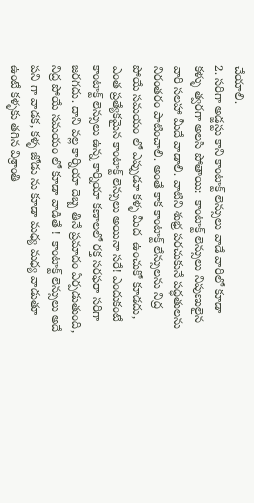చేయాలి.
2. సరిగా అడ్జస్టు కాని కాంటాక్ట్ లెన్సులు వాడే వారిలో కూడా కళ్ళు త్వరగా అలసి పోతాయి:  కాంటాక్ట్ లెన్సులు నిపుణులైన వారి సలహా మీదే వాడాలి. వాటిని శుభ్ర పరచుకునే పద్ధతులను నిరంతరం పాటించాలి. అంతే కాక కాంటాక్ట్ లేన్సులను నిద్ర పోయే సమయం లో ఎప్పుడూ కళ్ళ మీద  ఉంచుకో కూడదు, ఎంత ప్రత్యేకమైన కాంటాక్ట్ లెన్సులు అయినా సరే! ఎందుకంటే కాంటాక్ట్ లెన్సులు ఉన్న కార్నియా కణాలలో రక్త సరఫరా సరిగా జరగదు. దాని వల్ల కార్నియా దెబ్బ తినే ప్రమాదం ఏర్పడుతుంది, నిద్ర పోయే సమయం లో కూడా వాడితే !  కాంటాక్ట్ లెన్సులు అదే పని గా వాడక, కళ్ళ జోడు ను కూడా మధ్య మధ్య వాడుతూ ఉంటే కళ్ళకు తగిన విశ్రాంతి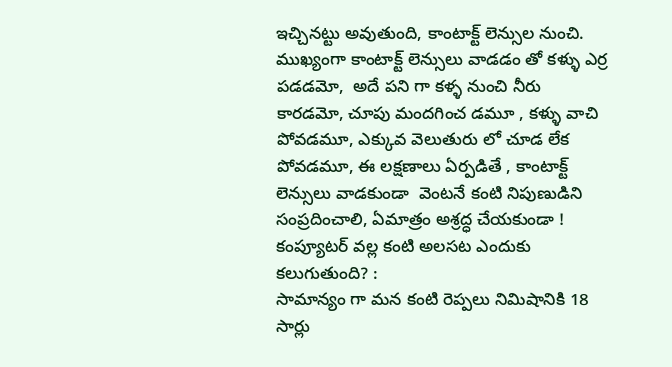ఇచ్చినట్టు అవుతుంది, కాంటాక్ట్ లెన్సుల నుంచి. ముఖ్యంగా కాంటాక్ట్ లెన్సులు వాడడం తో కళ్ళు ఎర్ర పడడమో,  అదే పని గా కళ్ళ నుంచి నీరు కారడమో, చూపు మందగించ డమూ , కళ్ళు వాచి పోవడమూ, ఎక్కువ వెలుతురు లో చూడ లేక పోవడమూ, ఈ లక్షణాలు ఏర్పడితే , కాంటాక్ట్ లెన్సులు వాడకుండా  వెంటనే కంటి నిపుణుడిని సంప్రదించాలి, ఏమాత్రం అశ్రద్ధ చేయకుండా !
కంప్యూటర్ వల్ల కంటి అలసట ఎందుకు కలుగుతుంది? :
సామాన్యం గా మన కంటి రెప్పలు నిమిషానికి 18 సార్లు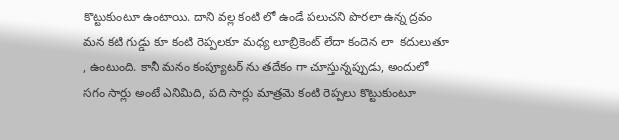కొట్టుకుంటూ ఉంటాయి. దాని వల్ల కంటి లో ఉండే పలుచని పొరలా ఉన్న ద్రవం మన కటి గుడ్డు కూ కంటి రెప్పలకూ మధ్య లూబ్రికెంట్ లేదా కందెన లా  కదులుతూ , ఉంటుంది. కానీ మనం కంప్యూటర్ ను తదేకం గా చూస్తున్నప్పుడు, అందులో సగం సార్లు అంటే ఎనిమిది, పది సార్లు మాత్రమె కంటి రెప్పలు కొట్టుకుంటూ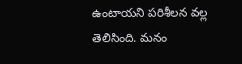ఉంటాయని పరిశీలన వల్ల తెలిసింది. మనం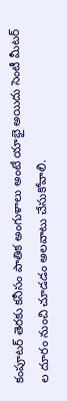కంపూటర్ తెరకు కనీసం పాతిక అంగుళాలు అంటే యాభై అయిదు సెంటీ మీటర్ ల దూరం నుంచి చూడడం అలవాటు చేసుకోవాలి.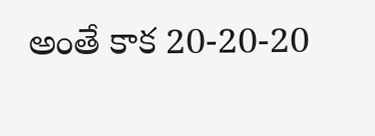అంతే కాక 20-20-20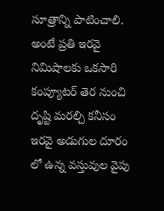సూత్రాన్ని పాటించాలి. అంటే ప్రతి ఇరవై నిమిషాలకు ఒకసారి కంప్యూటర్ తెర నుంచి దృష్టి మరల్చి కనీసం ఇరవై అడుగుల దూరం లో ఉన్న వస్తువుల వైపు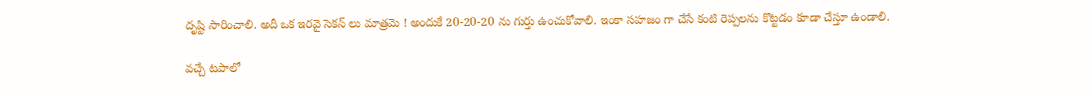దృష్టి సారించాలి. అదీ ఒక ఇరవై సెకన్ లు మాత్రమె ! అందుకే 20-20-20 ను గుర్తు ఉంచుకోవాలి. ఇంకా సహజం గా చేసే కంటి రెప్పలను కొట్టడం కూడా చేస్తూ ఉండాలి.

వచ్చే టపాలో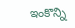ఇంకొన్ని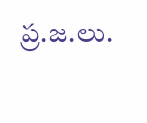ప్ర.జ.లు.